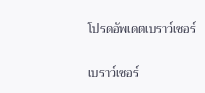โปรดอัพเดตเบราว์เซอร์

เบราว์เซอร์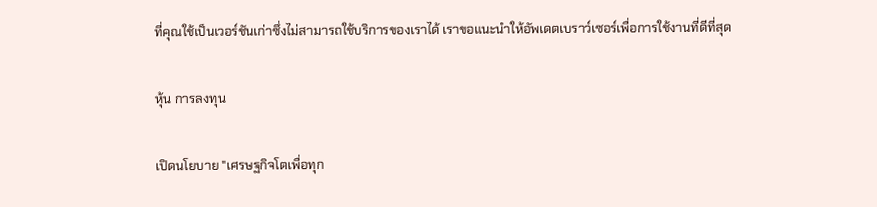ที่คุณใช้เป็นเวอร์ชันเก่าซึ่งไม่สามารถใช้บริการของเราได้ เราขอแนะนำให้อัพเดตเบราว์เซอร์เพื่อการใช้งานที่ดีที่สุด

หุ้น การลงทุน

เปิดนโยบาย "เศรษฐกิจโตเพื่อทุก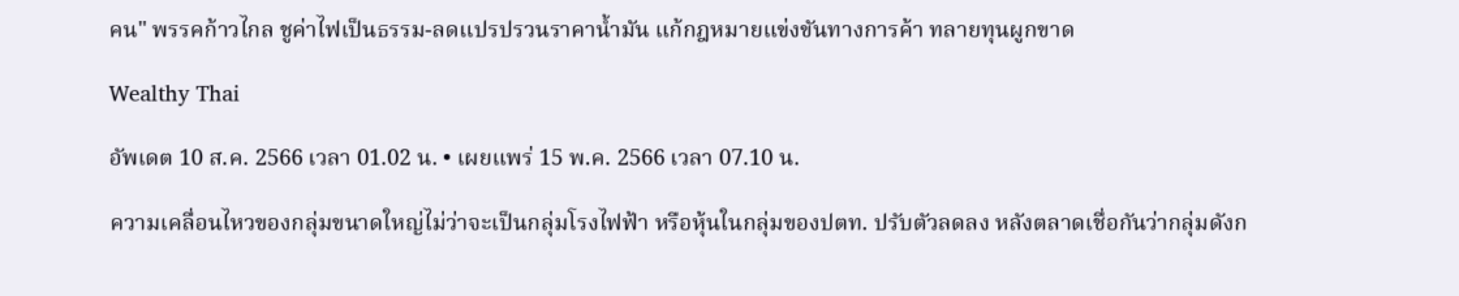คน" พรรคก้าวไกล ชูค่าไฟเป็นธรรม-ลดแปรปรวนราคาน้ำมัน แก้กฎหมายแข่งขันทางการค้า ทลายทุนผูกขาด

Wealthy Thai

อัพเดต 10 ส.ค. 2566 เวลา 01.02 น. • เผยแพร่ 15 พ.ค. 2566 เวลา 07.10 น.

ความเคลื่อนไหวของกลุ่มขนาดใหญ่ไม่ว่าจะเป็นกลุ่มโรงไฟฟ้า หรือหุ้นในกลุ่มของปตท. ปรับตัวลดลง หลังตลาดเชื่อกันว่ากลุ่มดังก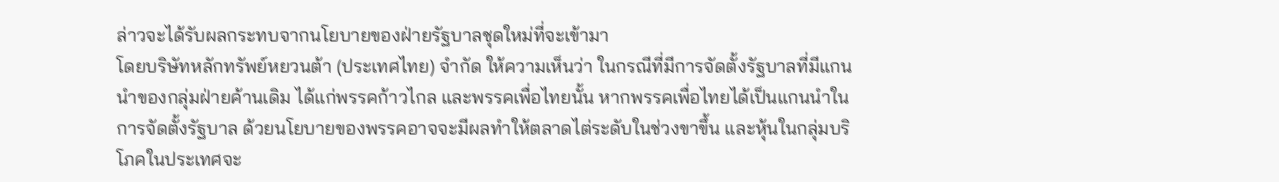ล่าวจะได้รับผลกระทบจากนโยบายของฝ่ายรัฐบาลชุดใหม่ที่จะเข้ามา
โดยบริษัทหลักทรัพย์หยวนต้า (ประเทศไทย) จำกัด ให้ความเห็นว่า ในกรณีที่มีการจัดตั้งรัฐบาลที่มีแกนนำของกลุ่มฝ่ายค้านเดิม ได้แก่พรรคก้าวไกล และพรรคเพื่อไทยนั้น หากพรรคเพื่อไทยได้เป็นแกนนำในการจัดตั้งรัฐบาล ด้วยนโยบายของพรรคอาจจะมีผลทำให้ตลาดไต่ระดับในช่วงขาขึ้น และหุ้นในกลุ่มบริโภคในประเทศจะ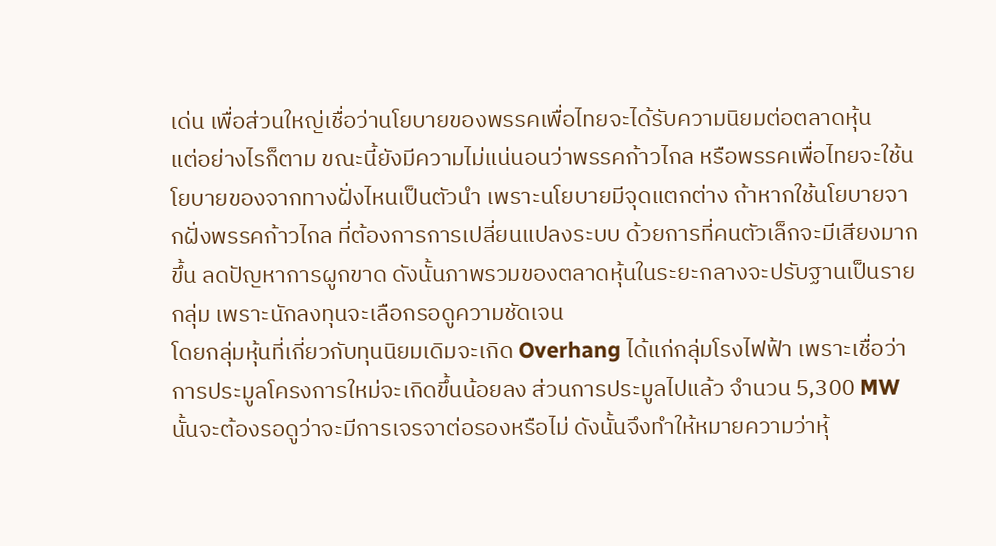เด่น เพื่อส่วนใหญ่เชื่อว่านโยบายของพรรคเพื่อไทยจะได้รับความนิยมต่อตลาดหุ้น
แต่อย่างไรก็ตาม ขณะนี้ยังมีความไม่แน่นอนว่าพรรคก้าวไกล หรือพรรคเพื่อไทยจะใช้นโยบายของจากทางฝั่งไหนเป็นตัวนำ เพราะนโยบายมีจุดแตกต่าง ถ้าหากใช้นโยบายจากฝั่งพรรคก้าวไกล ที่ต้องการการเปลี่ยนแปลงระบบ ด้วยการที่คนตัวเล็กจะมีเสียงมากขึ้น ลดปัญหาการผูกขาด ดังนั้นภาพรวมของตลาดหุ้นในระยะกลางจะปรับฐานเป็นรายกลุ่ม เพราะนักลงทุนจะเลือกรอดูความชัดเจน
โดยกลุ่มหุ้นที่เกี่ยวกับทุนนิยมเดิมจะเกิด Overhang ได้แก่กลุ่มโรงไฟฟ้า เพราะเชื่อว่าการประมูลโครงการใหม่จะเกิดขึ้นน้อยลง ส่วนการประมูลไปแล้ว จำนวน 5,300 MW นั้นจะต้องรอดูว่าจะมีการเจรจาต่อรองหรือไม่ ดังนั้นจึงทำให้หมายความว่าหุ้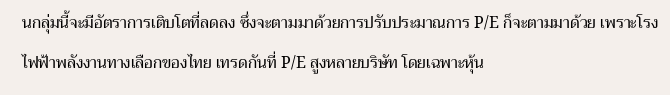นกลุ่มนี้จะมีอัตราการเติบโตที่ลดลง ซึ่งจะตามมาด้วยการปรับประมาณการ P/E ก็จะตามมาด้วย เพราะโรงไฟฟ้าพลังงานทางเลือกของไทย เทรดกันที่ P/E สูงหลายบริษัท โดยเฉพาะหุ้น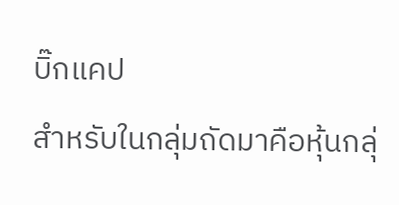บิ๊กแคป
สำหรับในกลุ่มถัดมาคือหุ้นกลุ่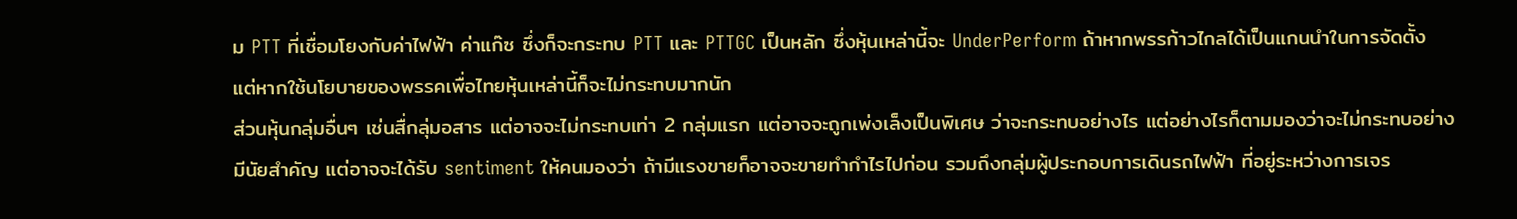ม PTT ที่เชื่อมโยงกับค่าไฟฟ้า ค่าแก๊ซ ซึ่งก็จะกระทบ PTT และ PTTGC เป็นหลัก ซึ่งหุ้นเหล่านี้จะ UnderPerform ถ้าหากพรรก้าวไกลได้เป็นแกนนำในการจัดตั้ง แต่หากใช้นโยบายของพรรคเพื่อไทยหุ้นเหล่านี้ก็จะไม่กระทบมากนัก
ส่วนหุ้นกลุ่มอื่นๆ เช่นสื่กลุ่มอสาร แต่อาจจะไม่กระทบเท่า 2 กลุ่มแรก แต่อาจจะถูกเพ่งเล็งเป็นพิเศษ ว่าจะกระทบอย่างไร แต่อย่างไรก็ตามมองว่าจะไม่กระทบอย่างมีนัยสำคัญ แต่อาจจะได้รับ sentiment ให้คนมองว่า ถ้ามีแรงขายก็อาจจะขายทำกำไรไปก่อน รวมถึงกลุ่มผู้ประกอบการเดินรถไฟฟ้า ที่อยู่ระหว่างการเจร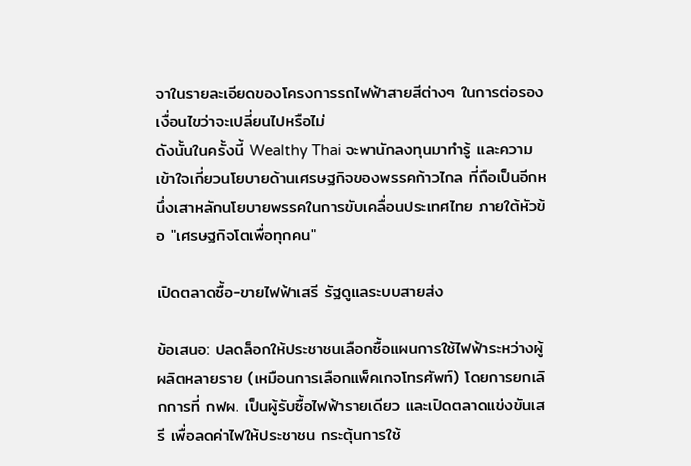จาในรายละเอียดของโครงการรถไฟฟ้าสายสีต่างๆ ในการต่อรองเงื่อนไขว่าจะเปลี่ยนไปหรือไม่
ดังนั้นในครั้งนี้ Wealthy Thai จะพานักลงทุนมาทำรู้ และความเข้าใจเกี่ยวนโยบายด้านเศรษฐกิจของพรรคก้าวไกล ที่ถือเป็นอีกหนึ่งเสาหลักนโยบายพรรคในการขับเคลื่อนประเทศไทย ภายใต้หัวข้อ "เศรษฐกิจโตเพื่อทุกคน"

เปิดตลาดซื้อ-ขายไฟฟ้าเสรี รัฐดูแลระบบสายส่ง

ข้อเสนอ: ปลดล็อกให้ประชาชนเลือกซื้อแผนการใช้ไฟฟ้าระหว่างผู้ผลิตหลายราย (เหมือนการเลือกแพ็คเกจโทรศัพท์) โดยการยกเลิกการที่ กฟผ. เป็นผู้รับซื้อไฟฟ้ารายเดียว และเปิดตลาดแข่งขันเสรี เพื่อลดค่าไฟให้ประชาชน กระตุ้นการใช้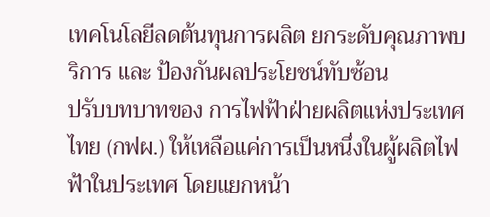เทคโนโลยีลดต้นทุนการผลิต ยกระดับคุณภาพบริการ และ ป้องกันผลประโยชน์ทับซ้อน
ปรับบทบาทของ การไฟฟ้าฝ่ายผลิตแห่งประเทศไทย (กฟผ.) ให้เหลือแค่การเป็นหนึ่งในผู้ผลิตไฟฟ้าในประเทศ โดยแยกหน้า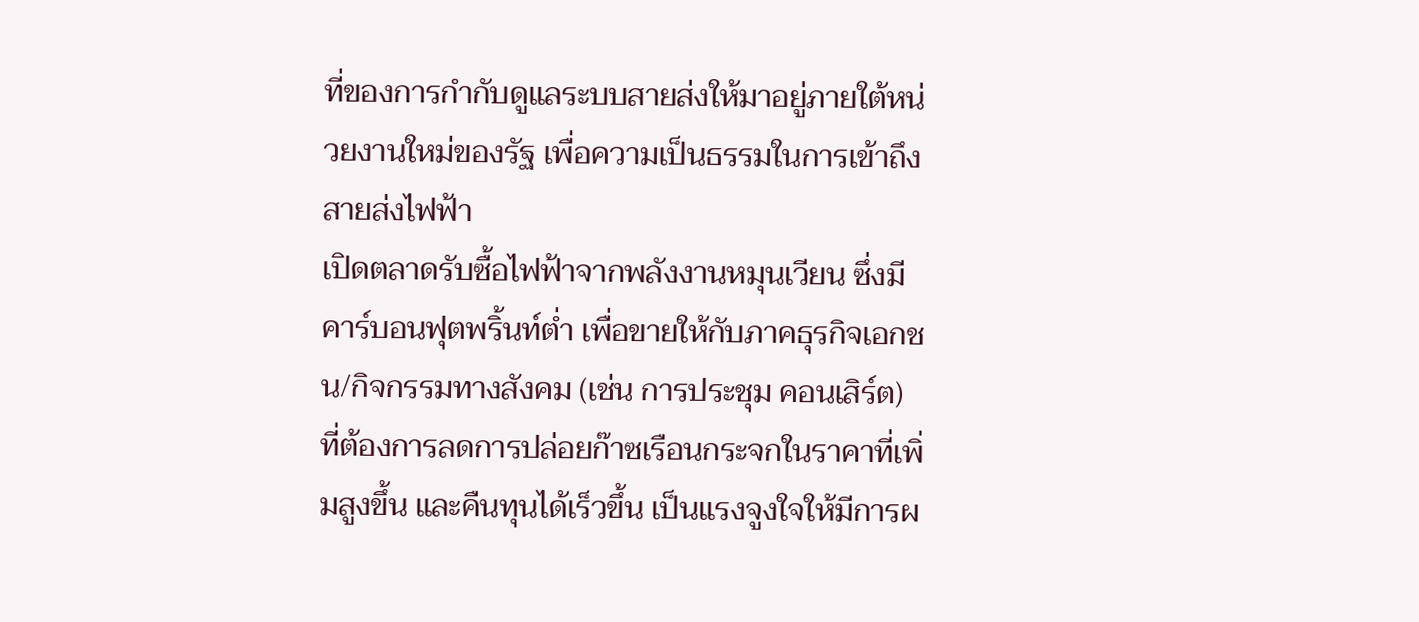ที่ของการกำกับดูแลระบบสายส่งให้มาอยู่ภายใต้หน่วยงานใหม่ของรัฐ เพื่อความเป็นธรรมในการเข้าถึงสายส่งไฟฟ้า
เปิดตลาดรับซื้อไฟฟ้าจากพลังงานหมุนเวียน ซึ่งมีคาร์บอนฟุตพริ้นท์ต่ำ เพื่อขายให้กับภาคธุรกิจเอกชน/กิจกรรมทางสังคม (เช่น การประชุม คอนเสิร์ต) ที่ต้องการลดการปล่อยก๊าซเรือนกระจกในราคาที่เพิ่มสูงขึ้น และคืนทุนได้เร็วขึ้น เป็นแรงจูงใจให้มีการผ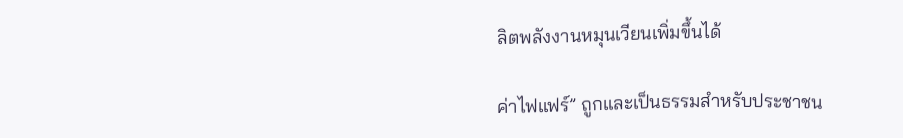ลิตพลังงานหมุนเวียนเพิ่มขึ้นได้

ค่าไฟแฟร์” ถูกและเป็นธรรมสำหรับประชาชน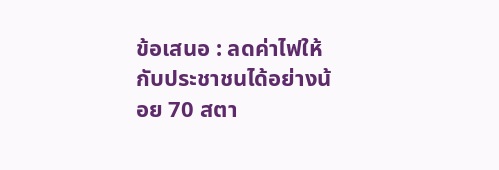ข้อเสนอ : ลดค่าไฟให้กับประชาชนได้อย่างน้อย 70 สตา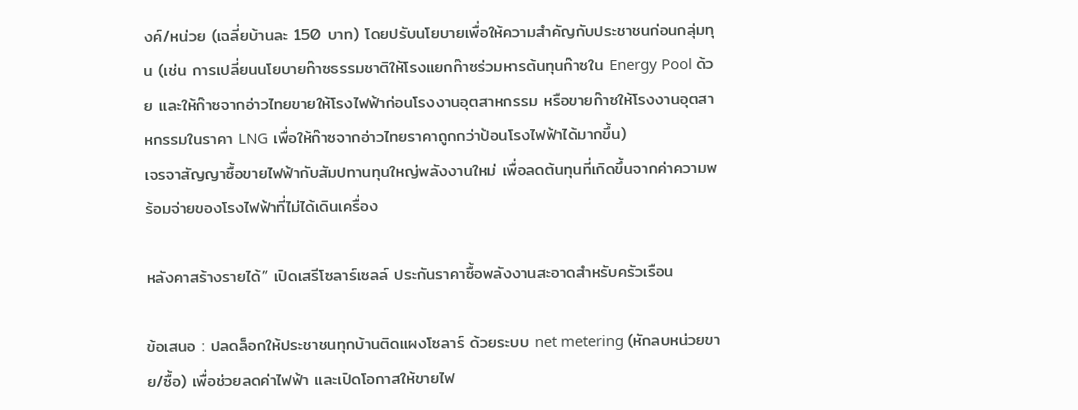งค์/หน่วย (เฉลี่ยบ้านละ 150 บาท) โดยปรับนโยบายเพื่อให้ความสำคัญกับประชาชนก่อนกลุ่มทุน (เช่น การเปลี่ยนนโยบายก๊าซธรรมชาติให้โรงแยกก๊าซร่วมหารต้นทุนก๊าซใน Energy Pool ด้วย และให้ก๊าซจากอ่าวไทยขายให้โรงไฟฟ้าก่อนโรงงานอุตสาหกรรม หรือขายก๊าซให้โรงงานอุตสาหกรรมในราคา LNG เพื่อให้ก๊าซจากอ่าวไทยราคาถูกกว่าป้อนโรงไฟฟ้าได้มากขึ้น)
เจรจาสัญญาซื้อขายไฟฟ้ากับสัมปทานทุนใหญ่พลังงานใหม่ เพื่อลดต้นทุนที่เกิดขึ้นจากค่าความพร้อมจ่ายของโรงไฟฟ้าที่ไม่ได้เดินเครื่อง

หลังคาสร้างรายได้” เปิดเสรีโซลาร์เซลล์ ประกันราคาซื้อพลังงานสะอาดสำหรับครัวเรือน

ข้อเสนอ : ปลดล็อกให้ประชาชนทุกบ้านติดแผงโซลาร์ ด้วยระบบ net metering (หักลบหน่วยขาย/ซื้อ) เพื่อช่วยลดค่าไฟฟ้า และเปิดโอกาสให้ขายไฟ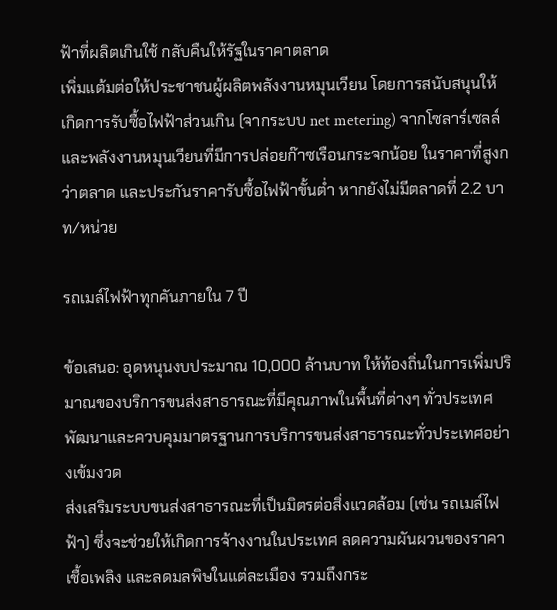ฟ้าที่ผลิตเกินใช้ กลับคืนให้รัฐในราคาตลาด
เพิ่มแต้มต่อให้ประชาชนผู้ผลิตพลังงานหมุนเวียน โดยการสนับสนุนให้เกิดการรับซื้อไฟฟ้าส่วนเกิน (จากระบบ net metering) จากโซลาร์เซลล์และพลังงานหมุนเวียนที่มีการปล่อยก๊าซเรือนกระจกน้อย ในราคาที่สูงกว่าตลาด และประกันราคารับซื้อไฟฟ้าขั้นต่ำ หากยังไม่มีตลาดที่ 2.2 บาท/หน่วย

รถเมล์ไฟฟ้าทุกคันภายใน 7 ปี

ข้อเสนอ: อุดหนุนงบประมาณ 10,000 ล้านบาท ให้ท้องถิ่นในการเพิ่มปริมาณของบริการขนส่งสาธารณะที่มีคุณภาพในพื้นที่ต่างๆ ทั่วประเทศ
พัฒนาและควบคุมมาตรฐานการบริการขนส่งสาธารณะทั่วประเทศอย่างเข้มงวด
ส่งเสริมระบบขนส่งสาธารณะที่เป็นมิตรต่อสิ่งแวดล้อม (เช่น รถเมล์ไฟฟ้า) ซึ่งจะช่วยให้เกิดการจ้างงานในประเทศ ลดความผันผวนของราคาเชื้อเพลิง และลดมลพิษในแต่ละเมือง รวมถึงกระ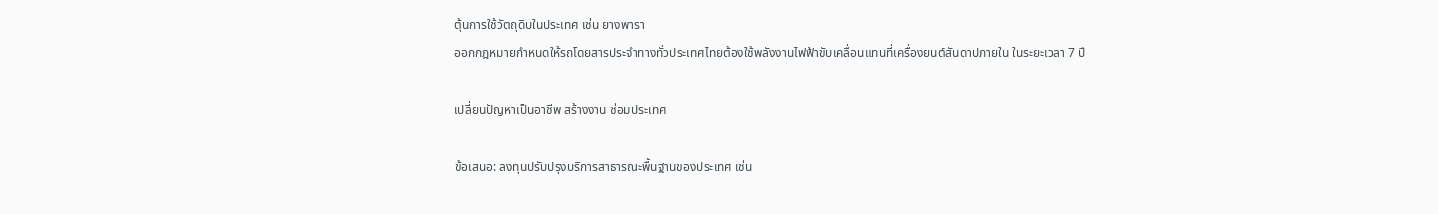ตุ้นการใช้วัตถุดิบในประเทศ เช่น ยางพารา
ออกกฎหมายกำหนดให้รถโดยสารประจำทางทั่วประเทศไทยต้องใช้พลังงานไฟฟ้าขับเคลื่อนแทนที่เครื่องยนต์สันดาปภายใน ในระยะเวลา 7 ปี

เปลี่ยนปัญหาเป็นอาชีพ สร้างงาน ซ่อมประเทศ

ข้อเสนอ: ลงทุนปรับปรุงบริการสาธารณะพื้นฐานของประเทศ เช่น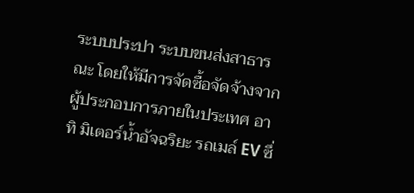ระบบประปา ระบบขนส่งสาธารณะ โดยให้มีการจัดซื้อจัดจ้างจากผู้ประกอบการภายในประเทศ อาทิ มิเตอร์น้ำอัจฉริยะ รถเมล์ EV ซึ่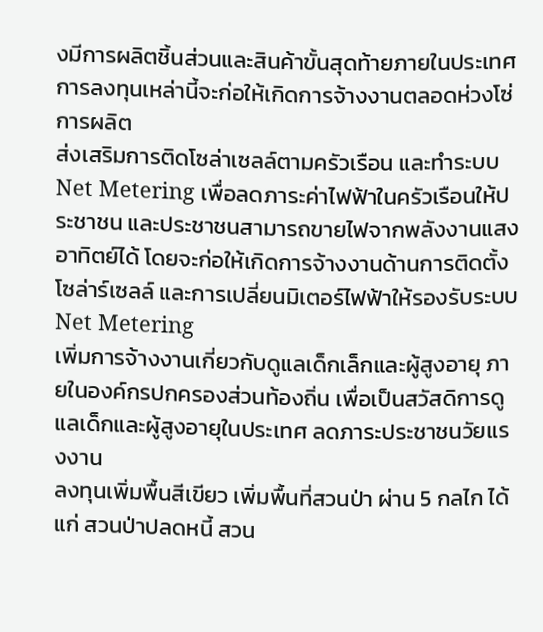งมีการผลิตชิ้นส่วนและสินค้าขั้นสุดท้ายภายในประเทศ การลงทุนเหล่านี้จะก่อให้เกิดการจ้างงานตลอดห่วงโซ่การผลิต
ส่งเสริมการติดโซล่าเซลล์ตามครัวเรือน และทำระบบ Net Metering เพื่อลดภาระค่าไฟฟ้าในครัวเรือนให้ประชาชน และประชาชนสามารถขายไฟจากพลังงานแสงอาทิตย์ได้ โดยจะก่อให้เกิดการจ้างงานด้านการติดตั้งโซล่าร์เซลล์ และการเปลี่ยนมิเตอร์ไฟฟ้าให้รองรับระบบ Net Metering
เพิ่มการจ้างงานเกี่ยวกับดูแลเด็กเล็กและผู้สูงอายุ ภายในองค์กรปกครองส่วนท้องถิ่น เพื่อเป็นสวัสดิการดูแลเด็กและผู้สูงอายุในประเทศ ลดภาระประชาชนวัยแรงงาน
ลงทุนเพิ่มพื้นสีเขียว เพิ่มพื้นที่สวนป่า ผ่าน 5 กลไก ได้แก่ สวนป่าปลดหนี้ สวน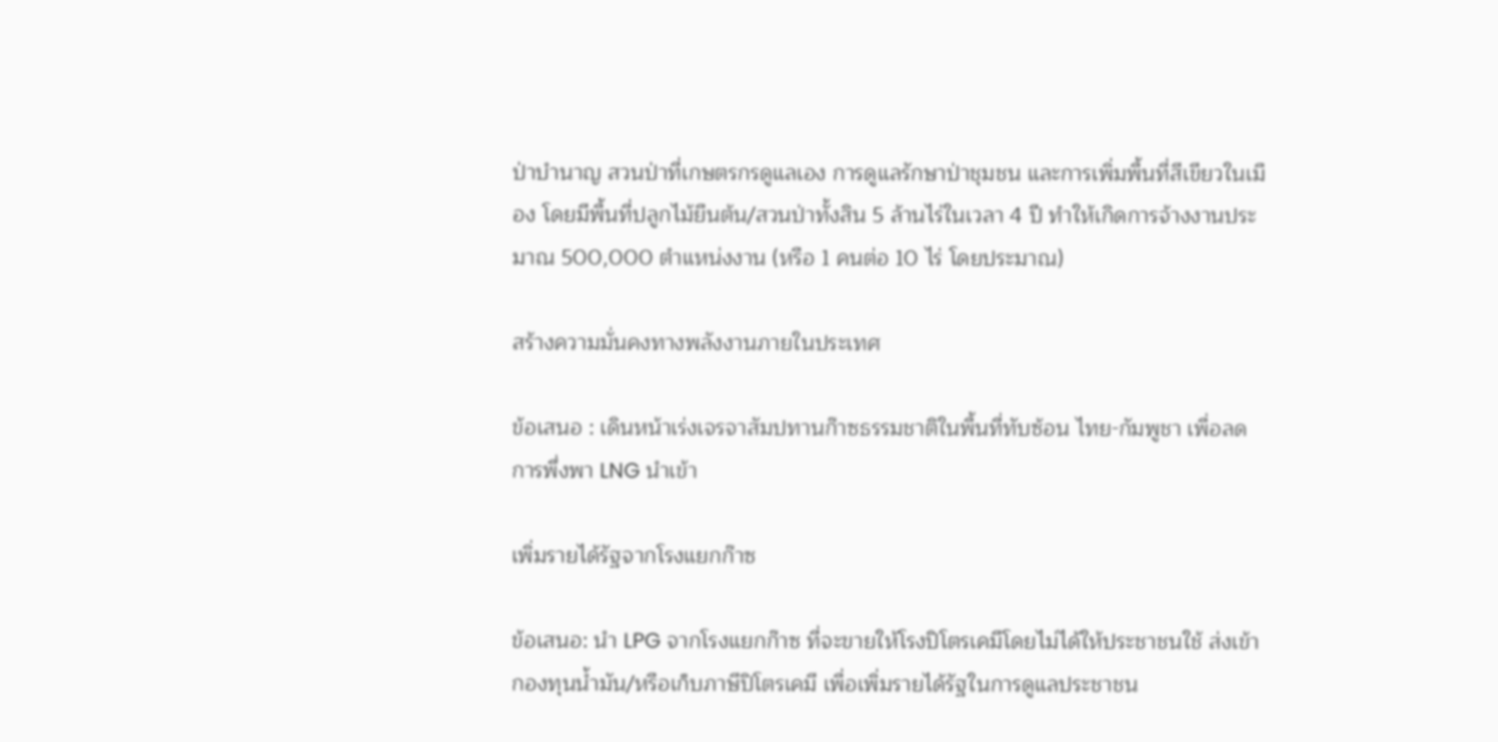ป่าบำนาญ สวนป่าที่เกษตรกรดูแลเอง การดูแลรักษาป่าชุมชน และการเพิ่มพื้นที่สีเขียวในเมือง โดยมีพื้นที่ปลูกไม้ยืนต้น/สวนป่าทั้งสิน 5 ล้านไร่ในเวลา 4 ปี ทำให้เกิดการจ้างงานประมาณ 500,000 ตำแหน่งงาน (หรือ 1 คนต่อ 10 ไร่ โดยประมาณ)

สร้างความมั่นคงทางพลังงานภายในประเทศ

ข้อเสนอ : เดินหน้าเร่งเจรจาสัมปทานก๊าซธรรมชาติในพื้นที่ทับซ้อน ไทย-กัมพูชา เพื่อลดการพึ่งพา LNG นำเข้า

เพิ่มรายได้รัฐจากโรงแยกก๊าซ

ข้อเสนอ: นำ LPG จากโรงแยกก๊าซ ที่จะขายให้โรงปิโตรเคมีโดยไม่ได้ให้ประชาชนใช้ ส่งเข้ากองทุนน้ำมัน/หรือเก็บภาษีปิโตรเคมี เพื่อเพิ่มรายได้รัฐในการดูแลประชาชน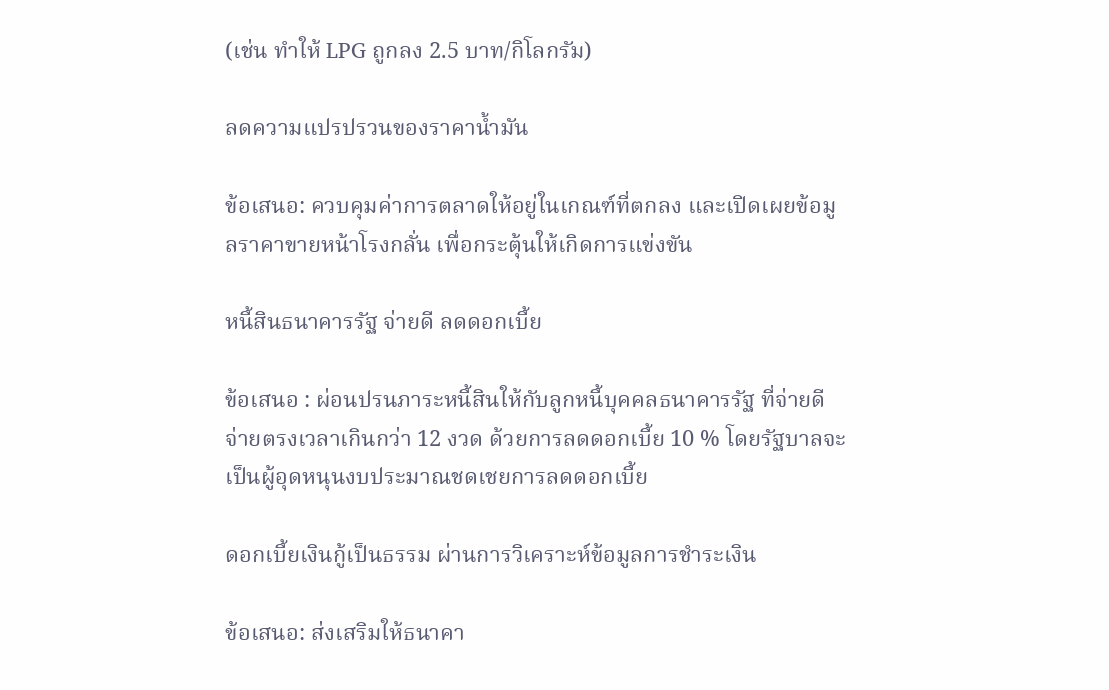(เช่น ทำให้ LPG ถูกลง 2.5 บาท/กิโลกรัม)

ลดความแปรปรวนของราคาน้ำมัน

ข้อเสนอ: ควบคุมค่าการตลาดให้อยู่ในเกณฑ์ที่ตกลง และเปิดเผยข้อมูลราคาขายหน้าโรงกลั่น เพื่อกระตุ้นให้เกิดการแข่งขัน

หนี้สินธนาคารรัฐ จ่ายดี ลดดอกเบี้ย

ข้อเสนอ : ผ่อนปรนภาระหนี้สินให้กับลูกหนี้บุคคลธนาคารรัฐ ที่จ่ายดี จ่ายตรงเวลาเกินกว่า 12 งวด ด้วยการลดดอกเบี้ย 10 % โดยรัฐบาลจะเป็นผู้อุดหนุนงบประมาณชดเชยการลดดอกเบี้ย

ดอกเบี้ยเงินกู้เป็นธรรม ผ่านการวิเคราะห์ข้อมูลการชำระเงิน

ข้อเสนอ: ส่งเสริมให้ธนาคา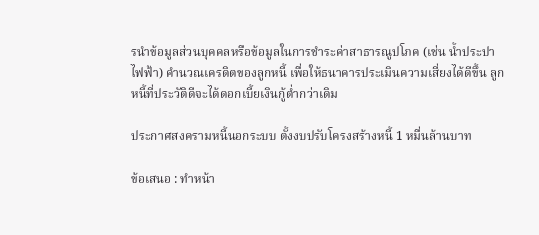รนำข้อมูลส่วนบุคคลหรือข้อมูลในการชำระค่าสาธารณูปโภค (เช่น น้ำประปา ไฟฟ้า) คำนวณเครดิตของลูกหนี้ เพื่อให้ธนาคารประเมินความเสี่ยงได้ดีขึ้น ลูกหนี้ที่ประวัติดีจะได้ดอกเบี้ยเงินกู้ต่ำกว่าเดิม

ประกาศสงครามหนี้นอกระบบ ตั้งงบปรับโครงสร้างหนี้ 1 หมื่นล้านบาท

ข้อเสนอ : ทำหน้า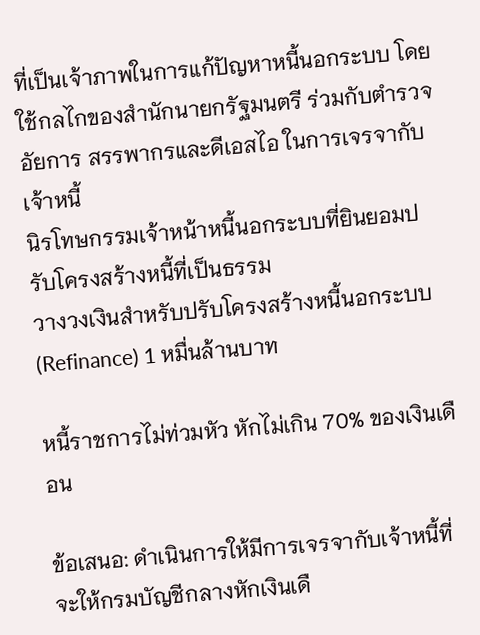ที่เป็นเจ้าภาพในการแก้ปัญหาหนี้นอกระบบ โดยใช้กลไกของสำนักนายกรัฐมนตรี ร่วมกับตำรวจ อัยการ สรรพากรและดีเอสไอ ในการเจรจากับเจ้าหนี้
นิรโทษกรรมเจ้าหน้าหนี้นอกระบบที่ยินยอมปรับโครงสร้างหนี้ที่เป็นธรรม
วางวงเงินสำหรับปรับโครงสร้างหนี้นอกระบบ (Refinance) 1 หมื่นล้านบาท

หนี้ราชการไม่ท่วมหัว หักไม่เกิน 70% ของเงินเดือน

ข้อเสนอ: ดำเนินการให้มีการเจรจากับเจ้าหนี้ที่จะให้กรมบัญชีกลางหักเงินเดื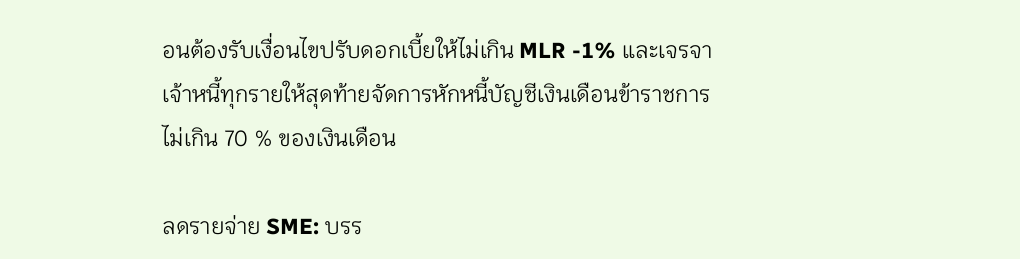อนต้องรับเงื่อนไขปรับดอกเบี้ยให้ไม่เกิน MLR -1% และเจรจาเจ้าหนี้ทุกรายให้สุดท้ายจัดการหักหนี้บัญชีเงินเดือนข้าราชการไม่เกิน 70 % ของเงินเดือน

ลดรายจ่าย SME: บรร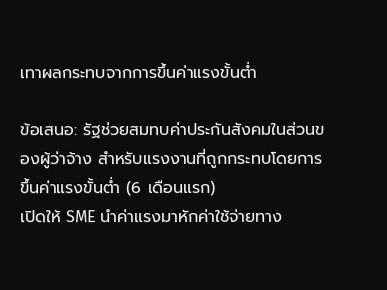เทาผลกระทบจากการขึ้นค่าแรงขั้นต่ำ

ข้อเสนอ: รัฐช่วยสมทบค่าประกันสังคมในส่วนของผู้ว่าจ้าง สำหรับแรงงานที่ถูกกระทบโดยการขึ้นค่าแรงขั้นต่ำ (6 เดือนแรก)
เปิดให้ SME นำค่าแรงมาหักค่าใช้จ่ายทาง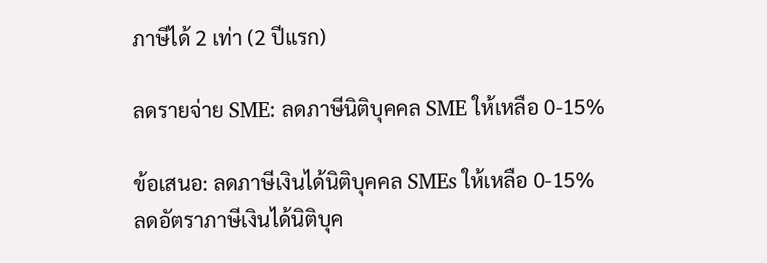ภาษีได้ 2 เท่า (2 ปีแรก)

ลดรายจ่าย SME: ลดภาษีนิติบุคคล SME ให้เหลือ 0-15%

ข้อเสนอ: ลดภาษีเงินได้นิติบุคคล SMEs ให้เหลือ 0-15%
ลดอัตราภาษีเงินได้นิติบุค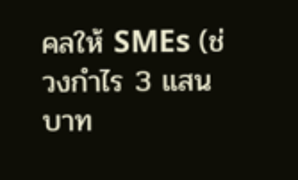คลให้ SMEs (ช่วงกำไร 3 แสนบาท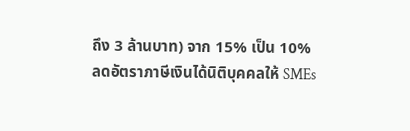ถึง 3 ล้านบาท) จาก 15% เป็น 10%
ลดอัตราภาษีเงินได้นิติบุคคลให้ SMEs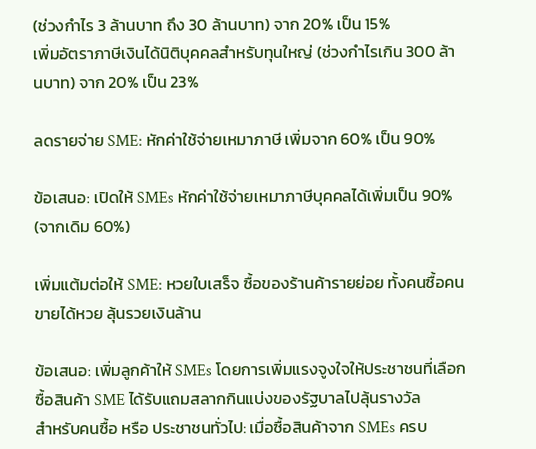(ช่วงกำไร 3 ล้านบาท ถึง 30 ล้านบาท) จาก 20% เป็น 15%
เพิ่มอัตราภาษีเงินได้นิติบุคคลสำหรับทุนใหญ่ (ช่วงกำไรเกิน 300 ล้านบาท) จาก 20% เป็น 23%

ลดรายจ่าย SME: หักค่าใช้จ่ายเหมาภาษี เพิ่มจาก 60% เป็น 90%

ข้อเสนอ: เปิดให้ SMEs หักค่าใช้จ่ายเหมาภาษีบุคคลได้เพิ่มเป็น 90% (จากเดิม 60%)

เพิ่มแต้มต่อให้ SME: หวยใบเสร็จ ซื้อของร้านค้ารายย่อย ทั้งคนซื้อคนขายได้หวย ลุ้นรวยเงินล้าน

ข้อเสนอ: เพิ่มลูกค้าให้ SMEs โดยการเพิ่มแรงจูงใจให้ประชาชนที่เลือกซื้อสินค้า SME ได้รับแถมสลากกินแบ่งของรัฐบาลไปลุ้นรางวัล
สำหรับคนซื้อ หรือ ประชาชนทั่วไป: เมื่อซื้อสินค้าจาก SMEs ครบ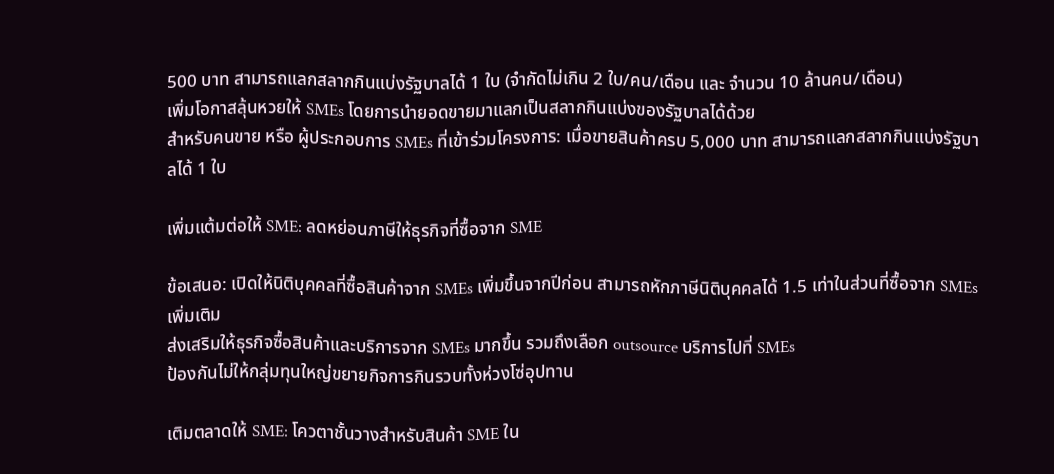500 บาท สามารถแลกสลากกินแบ่งรัฐบาลได้ 1 ใบ (จำกัดไม่เกิน 2 ใบ/คน/เดือน และ จำนวน 10 ล้านคน/เดือน)
เพิ่มโอกาสลุ้นหวยให้ SMEs โดยการนำยอดขายมาแลกเป็นสลากกินแบ่งของรัฐบาลได้ด้วย
สำหรับคนขาย หรือ ผู้ประกอบการ SMEs ที่เข้าร่วมโครงการ: เมื่อขายสินค้าครบ 5,000 บาท สามารถแลกสลากกินแบ่งรัฐบาลได้ 1 ใบ

เพิ่มแต้มต่อให้ SME: ลดหย่อนภาษีให้ธุรกิจที่ซื้อจาก SME

ข้อเสนอ: เปิดให้นิติบุคคลที่ซื้อสินค้าจาก SMEs เพิ่มขึ้นจากปีก่อน สามารถหักภาษีนิติบุคคลได้ 1.5 เท่าในส่วนที่ซื้อจาก SMEs เพิ่มเติม
ส่งเสริมให้ธุรกิจซื้อสินค้าและบริการจาก SMEs มากขึ้น รวมถึงเลือก outsource บริการไปที่ SMEs
ป้องกันไม่ให้กลุ่มทุนใหญ่ขยายกิจการกินรวบทั้งห่วงโซ่อุปทาน

เติมตลาดให้ SME: โควตาชั้นวางสำหรับสินค้า SME ใน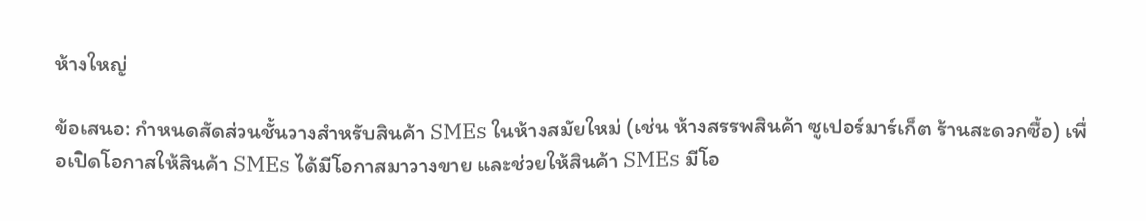ห้างใหญ่

ข้อเสนอ: กำหนดสัดส่วนชั้นวางสำหรับสินค้า SMEs ในห้างสมัยใหม่ (เช่น ห้างสรรพสินค้า ซูเปอร์มาร์เก็ต ร้านสะดวกซื้อ) เพื่อเปิดโอกาสให้สินค้า SMEs ได้มีโอกาสมาวางขาย และช่วยให้สินค้า SMEs มีโอ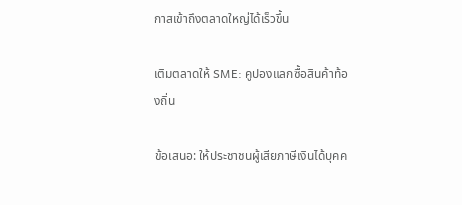กาสเข้าถึงตลาดใหญ่ได้เร็วขึ้น

เติมตลาดให้ SME: คูปองแลกซื้อสินค้าท้องถิ่น

ข้อเสนอ: ให้ประชาชนผู้เสียภาษีเงินได้บุคค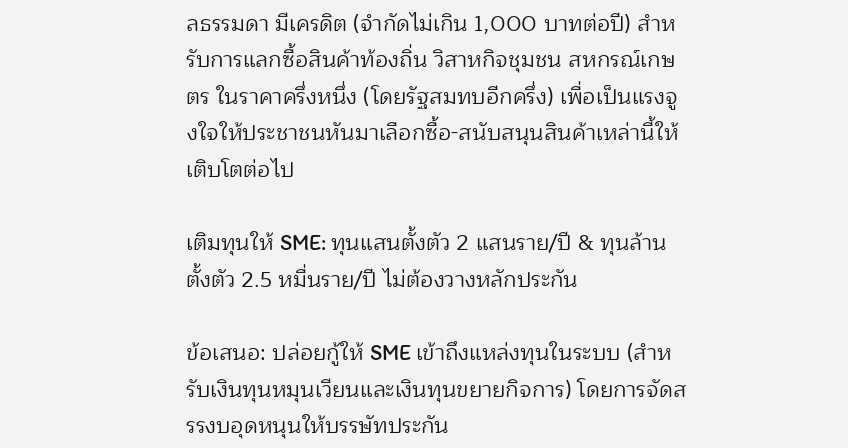ลธรรมดา มีเครดิต (จำกัดไม่เกิน 1,000 บาทต่อปี) สำหรับการแลกซื้อสินค้าท้องถิ่น วิสาหกิจชุมชน สหกรณ์เกษตร ในราคาครึ่งหนึ่ง (โดยรัฐสมทบอีกครึ่ง) เพื่อเป็นแรงจูงใจให้ประชาชนหันมาเลือกซื้อ-สนับสนุนสินค้าเหล่านี้ให้เติบโตต่อไป

เติมทุนให้ SME: ทุนแสนตั้งตัว 2 แสนราย/ปี & ทุนล้านตั้งตัว 2.5 หมื่นราย/ปี ไม่ต้องวางหลักประกัน

ข้อเสนอ: ปล่อยกู้ให้ SME เข้าถึงแหล่งทุนในระบบ (สำหรับเงินทุนหมุนเวียนและเงินทุนขยายกิจการ) โดยการจัดสรรงบอุดหนุนให้บรรษัทประกัน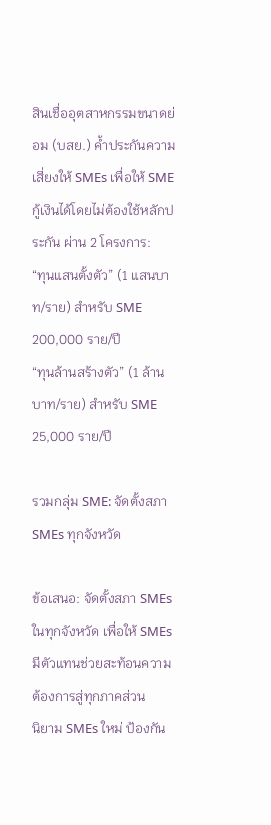สินเชื่ออุตสาหกรรมขนาดย่อม (บสย.) ค้ำประกันความเสี่ยงให้ SMEs เพื่อให้ SME กู้เงินได้โดยไม่ต้องใช้หลักประกัน ผ่าน 2 โครงการ:
“ทุนแสนตั้งตัว” (1 แสนบาท/ราย) สำหรับ SME 200,000 ราย/ปี
“ทุนล้านสร้างตัว” (1 ล้านบาท/ราย) สำหรับ SME 25,000 ราย/ปี

รวมกลุ่ม SME: จัดตั้งสภา SMEs ทุกจังหวัด

ข้อเสนอ: จัดตั้งสภา SMEs ในทุกจังหวัด เพื่อให้ SMEs มีตัวแทนช่วยสะท้อนความต้องการสู่ทุกภาคส่วน
นิยาม SMEs ใหม่ ป้องกัน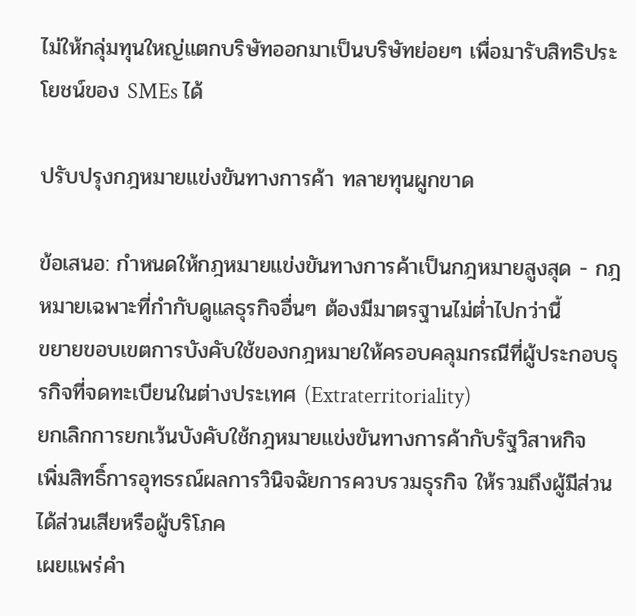ไม่ให้กลุ่มทุนใหญ่แตกบริษัทออกมาเป็นบริษัทย่อยๆ เพื่อมารับสิทธิประโยชน์ของ SMEs ได้

ปรับปรุงกฎหมายแข่งขันทางการค้า ทลายทุนผูกขาด

ข้อเสนอ: กำหนดให้กฎหมายแข่งขันทางการค้าเป็นกฎหมายสูงสุด - กฎหมายเฉพาะที่กำกับดูแลธุรกิจอื่นๆ ต้องมีมาตรฐานไม่ต่ำไปกว่านี้
ขยายขอบเขตการบังคับใช้ของกฎหมายให้ครอบคลุมกรณีที่ผู้ประกอบธุรกิจที่จดทะเบียนในต่างประเทศ (Extraterritoriality)
ยกเลิกการยกเว้นบังคับใช้กฎหมายแข่งขันทางการค้ากับรัฐวิสาหกิจ
เพิ่มสิทธิ์การอุทธรณ์ผลการวินิจฉัยการควบรวมธุรกิจ ให้รวมถึงผู้มีส่วนได้ส่วนเสียหรือผู้บริโภค
เผยแพร่คำ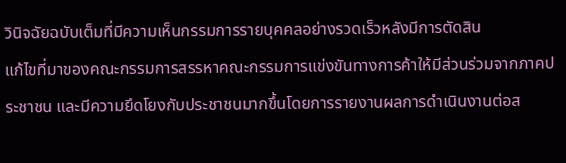วินิจฉัยฉบับเต็มที่มีความเห็นกรรมการรายบุคคลอย่างรวดเร็วหลังมีการตัดสิน
แก้ไขที่มาของคณะกรรมการสรรหาคณะกรรมการแข่งขันทางการค้าให้มีส่วนร่วมจากภาคประชาชน และมีความยึดโยงกับประชาชนมากขึ้นโดยการรายงานผลการดำเนินงานต่อส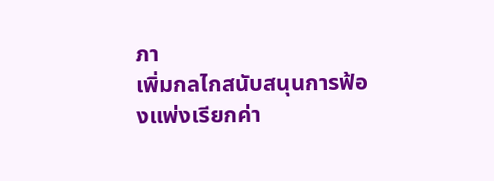ภา
เพิ่มกลไกสนับสนุนการฟ้องแพ่งเรียกค่า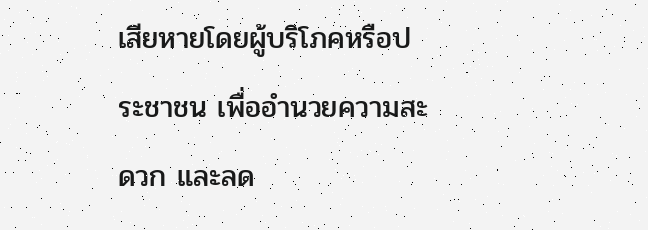เสียหายโดยผู้บริโภคหรือประชาชน เพื่ออำนวยความสะดวก และลด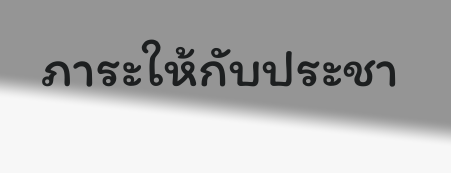ภาระให้กับประชา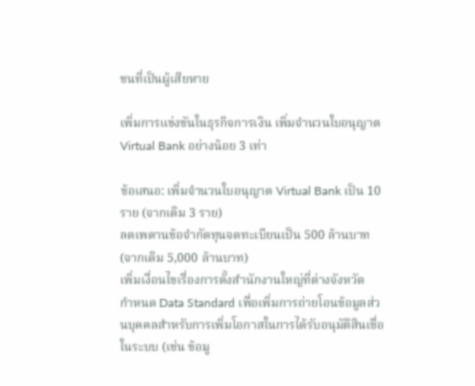ชนที่เป็นผู้เสียหาย

เพิ่มการแข่งขันในธุรกิจการเงิน เพิ่มจำนวนใบอนุญาต Virtual Bank อย่างน้อย 3 เท่า

ข้อเสนอ: เพิ่มจำนวนใบอนุญาต Virtual Bank เป็น 10 ราย (จากเดิม 3 ราย)
ลดเพดานข้อจำกัดทุนจดทะเบียนเป็น 500 ล้านบาท (จากเดิม 5,000 ล้านบาท)
เพิ่มเงื่อนไขเรื่องการตั้งสำนักงานใหญ่ที่ต่างจังหวัด
กำหนด Data Standard เพื่อเพิ่มการถ่ายโอนข้อมูลส่วนบุคคลสำหรับการเพิ่มโอกาสในการได้รับอนุมัติสินเชื่อในระบบ (เช่น ข้อมู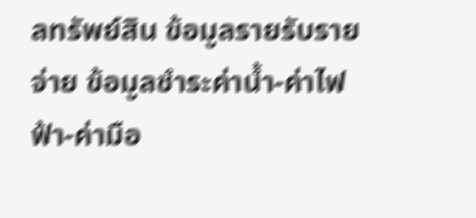ลทรัพย์สิน ข้อมูลรายรับรายจ่าย ข้อมูลชำระค่าน้ำ-ค่าไฟฟ้า-ค่ามือ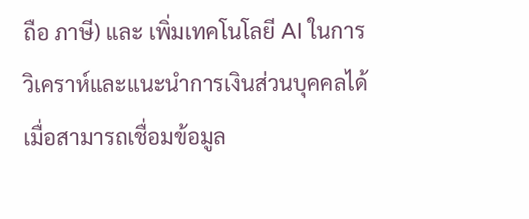ถือ ภาษี) และ เพิ่มเทคโนโลยี AI ในการวิเคราห์และแนะนำการเงินส่วนบุคคลได้ เมื่อสามารถเชื่อมข้อมูล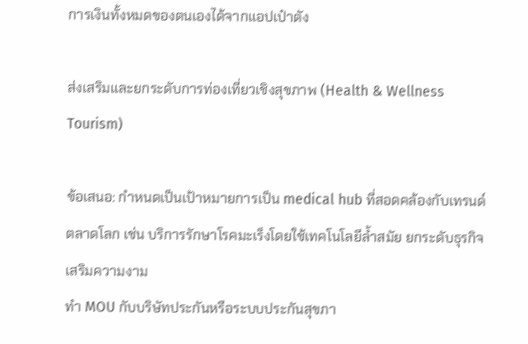การเงินทั้งหมดของตนเองได้จากแอปเป๋าตัง

ส่งเสริมและยกระดับการท่องเที่ยวเชิงสุขภาพ (Health & Wellness Tourism)

ข้อเสนอ: กำหนดเป็นเป้าหมายการเป็น medical hub ที่สอดคล้องกับเทรนด์ตลาดโลก เช่น บริการรักษาโรคมะเร็งโดยใช้เทคโนโลยีล้ำสมัย ยกระดับธุรกิจเสริมความงาม
ทำ MOU กับบริษัทประกันหรือระบบประกันสุขภา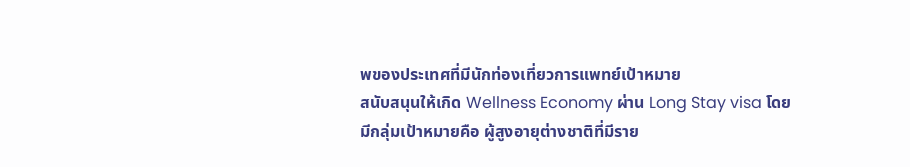พของประเทศที่มีนักท่องเที่ยวการแพทย์เป้าหมาย
สนับสนุนให้เกิด Wellness Economy ผ่าน Long Stay visa โดยมีกลุ่มเป้าหมายคือ ผู้สูงอายุต่างชาติที่มีราย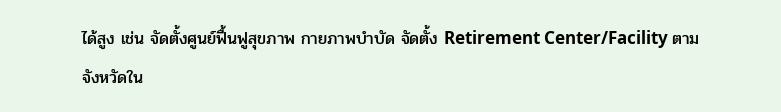ได้สูง เช่น จัดตั้งศูนย์ฟื้นฟูสุขภาพ กายภาพบำบัด จัดตั้ง Retirement Center/Facility ตามจังหวัดใน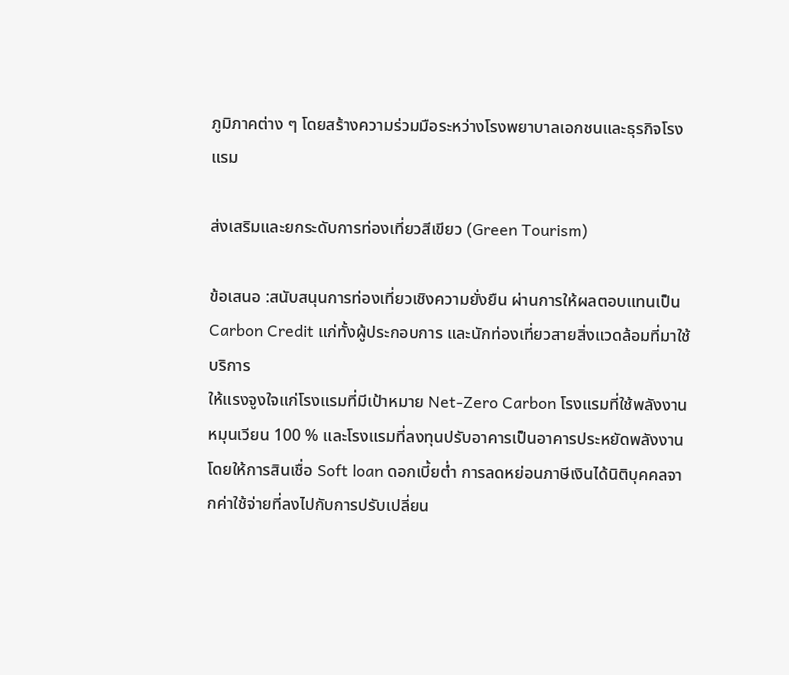ภูมิภาคต่าง ๆ โดยสร้างความร่วมมือระหว่างโรงพยาบาลเอกชนและธุรกิจโรงแรม

ส่งเสริมและยกระดับการท่องเที่ยวสีเขียว (Green Tourism)

ข้อเสนอ :สนับสนุนการท่องเที่ยวเชิงความยั่งยืน ผ่านการให้ผลตอบแทนเป็น Carbon Credit แก่ทั้งผู้ประกอบการ และนักท่องเที่ยวสายสิ่งแวดล้อมที่มาใช้บริการ
ให้แรงจูงใจแก่โรงแรมที่มีเป้าหมาย Net-Zero Carbon โรงแรมที่ใช้พลังงานหมุนเวียน 100 % และโรงแรมที่ลงทุนปรับอาคารเป็นอาคารประหยัดพลังงาน โดยให้การสินเชื่อ Soft loan ดอกเบี้ยต่ำ การลดหย่อนภาษีเงินได้นิติบุคคลจากค่าใช้จ่ายที่ลงไปกับการปรับเปลี่ยน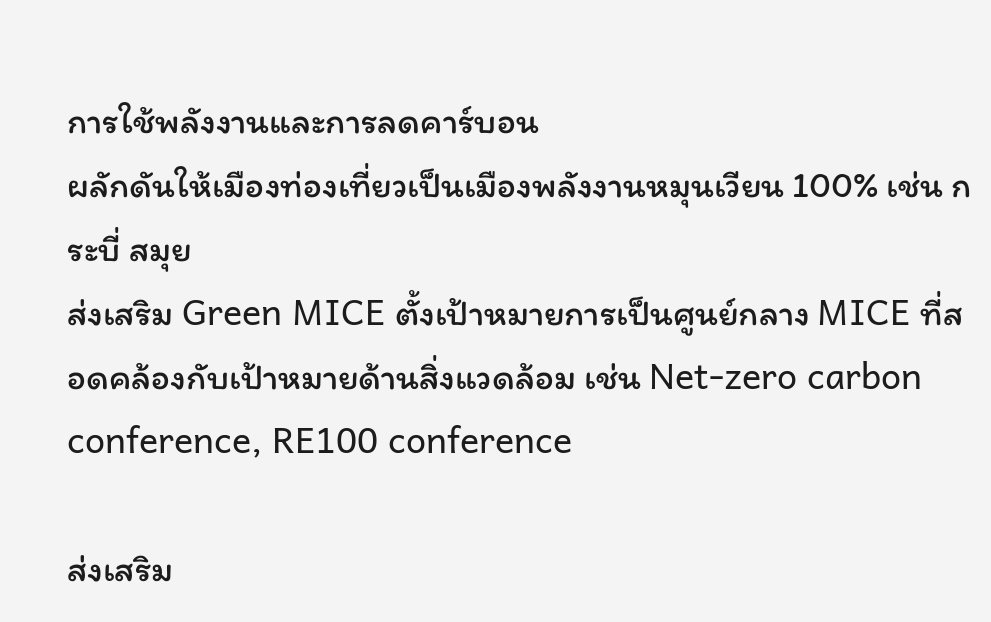การใช้พลังงานและการลดคาร์บอน
ผลักดันให้เมืองท่องเที่ยวเป็นเมืองพลังงานหมุนเวียน 100% เช่น กระบี่ สมุย
ส่งเสริม Green MICE ตั้งเป้าหมายการเป็นศูนย์กลาง MICE ที่สอดคล้องกับเป้าหมายด้านสิ่งแวดล้อม เช่น Net-zero carbon conference, RE100 conference

ส่งเสริม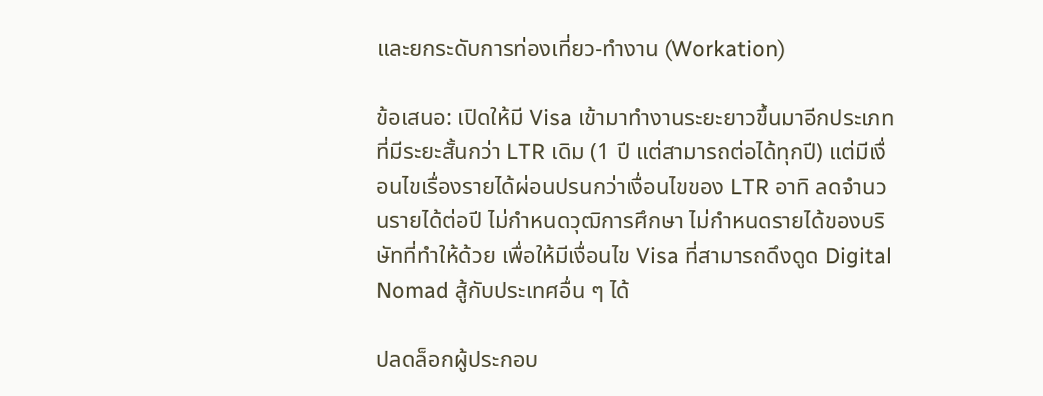และยกระดับการท่องเที่ยว-ทำงาน (Workation)

ข้อเสนอ: เปิดให้มี Visa เข้ามาทำงานระยะยาวขึ้นมาอีกประเภท ที่มีระยะสั้นกว่า LTR เดิม (1 ปี แต่สามารถต่อได้ทุกปี) แต่มีเงื่อนไขเรื่องรายได้ผ่อนปรนกว่าเงื่อนไขของ LTR อาทิ ลดจำนวนรายได้ต่อปี ไม่กำหนดวุฒิการศึกษา ไม่กำหนดรายได้ของบริษัทที่ทำให้ด้วย เพื่อให้มีเงื่อนไข Visa ที่สามารถดึงดูด Digital Nomad สู้กับประเทศอื่น ๆ ได้

ปลดล็อกผู้ประกอบ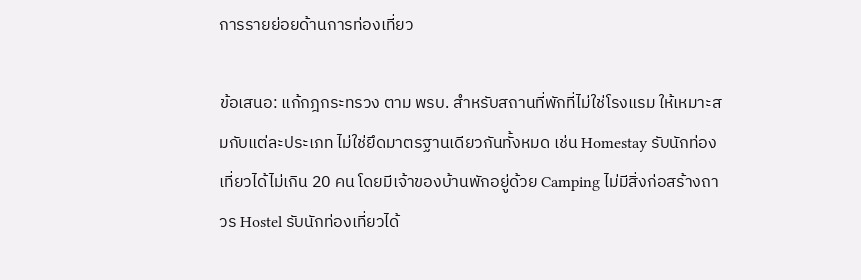การรายย่อยด้านการท่องเที่ยว

ข้อเสนอ: แก้กฎกระทรวง ตาม พรบ. สำหรับสถานที่พักที่ไม่ใช่โรงแรม ให้เหมาะสมกับแต่ละประเภท ไม่ใช่ยึดมาตรฐานเดียวกันทั้งหมด เช่น Homestay รับนักท่องเที่ยวได้ไม่เกิน 20 คน โดยมีเจ้าของบ้านพักอยู่ด้วย Camping ไม่มีสิ่งก่อสร้างถาวร Hostel รับนักท่องเที่ยวได้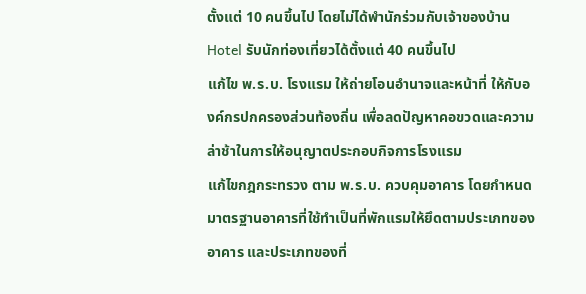ตั้งแต่ 10 คนขึ้นไป โดยไม่ได้พำนักร่วมกับเจ้าของบ้าน Hotel รับนักท่องเที่ยวได้ตั้งแต่ 40 คนขึ้นไป
แก้ไข พ.ร.บ. โรงแรม ให้ถ่ายโอนอำนาจและหน้าที่ ให้กับองค์กรปกครองส่วนท้องถิ่น เพื่อลดปัญหาคอขวดและความล่าช้าในการให้อนุญาตประกอบกิจการโรงแรม
แก้ไขกฎกระทรวง ตาม พ.ร.บ. ควบคุมอาคาร โดยกำหนดมาตรฐานอาคารที่ใช้ทำเป็นที่พักแรมให้ยึดตามประเภทของอาคาร และประเภทของที่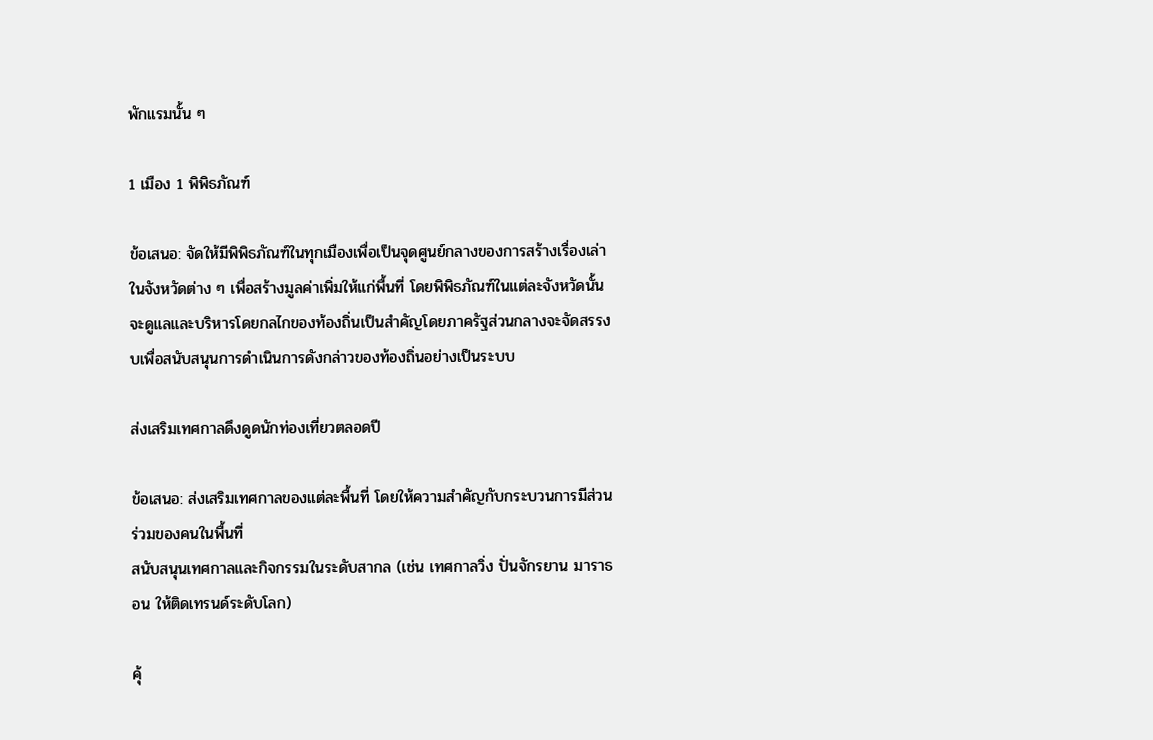พักแรมนั้น ๆ

1 เมือง 1 พิพิธภัณฑ์

ข้อเสนอ: จัดให้มีพิพิธภัณฑ์ในทุกเมืองเพื่อเป็นจุดศูนย์กลางของการสร้างเรื่องเล่าในจังหวัดต่าง ๆ เพื่อสร้างมูลค่าเพิ่มให้แก่พื้นที่ โดยพิพิธภัณฑ์ในแต่ละจังหวัดนั้นจะดูแลและบริหารโดยกลไกของท้องถิ่นเป็นสำคัญโดยภาครัฐส่วนกลางจะจัดสรรงบเพื่อสนับสนุนการดำเนินการดังกล่าวของท้องถิ่นอย่างเป็นระบบ

ส่งเสริมเทศกาลดึงดูดนักท่องเที่ยวตลอดปี

ข้อเสนอ: ส่งเสริมเทศกาลของแต่ละพื้นที่ โดยให้ความสำคัญกับกระบวนการมีส่วนร่วมของคนในพื้นที่
สนับสนุนเทศกาลและกิจกรรมในระดับสากล (เช่น เทศกาลวิ่ง ปั่นจักรยาน มาราธอน ให้ติดเทรนด์ระดับโลก)

คุ้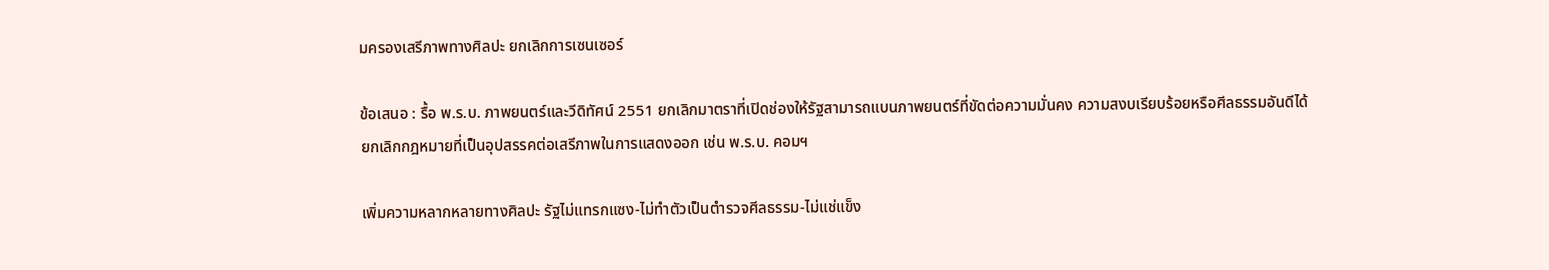มครองเสรีภาพทางศิลปะ ยกเลิกการเซนเซอร์

ข้อเสนอ : รื้อ พ.ร.บ. ภาพยนตร์และวีดิทัศน์ 2551 ยกเลิกมาตราที่เปิดช่องให้รัฐสามารถแบนภาพยนตร์ที่ขัดต่อความมั่นคง ความสงบเรียบร้อยหรือศีลธรรมอันดีได้
ยกเลิกกฎหมายที่เป็นอุปสรรคต่อเสรีภาพในการแสดงออก เช่น พ.ร.บ. คอมฯ

เพิ่มความหลากหลายทางศิลปะ รัฐไม่แทรกแซง-ไม่ทำตัวเป็นตำรวจศีลธรรม-ไม่แช่แข็ง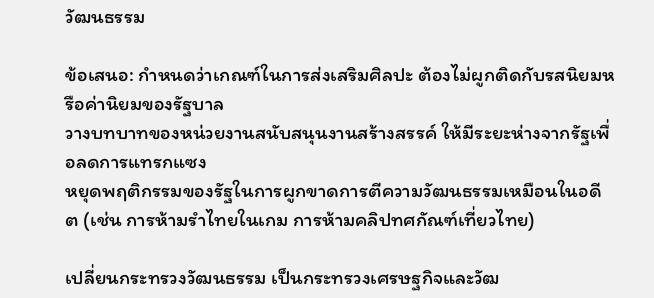วัฒนธรรม

ข้อเสนอ: กำหนดว่าเกณฑ์ในการส่งเสริมศิลปะ ต้องไม่ผูกติดกับรสนิยมหรือค่านิยมของรัฐบาล
วางบทบาทของหน่วยงานสนับสนุนงานสร้างสรรค์ ให้มีระยะห่างจากรัฐเพื่อลดการแทรกแซง
หยุดพฤติกรรมของรัฐในการผูกขาดการตีความวัฒนธรรมเหมือนในอดีต (เช่น การห้ามรำไทยในเกม การห้ามคลิปทศกัณฑ์เที่ยวไทย)

เปลี่ยนกระทรวงวัฒนธรรม เป็นกระทรวงเศรษฐกิจและวัฒ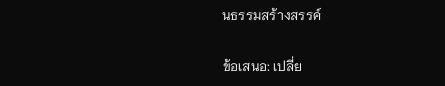นธรรมสร้างสรรค์

ข้อเสนอ: เปลี่ย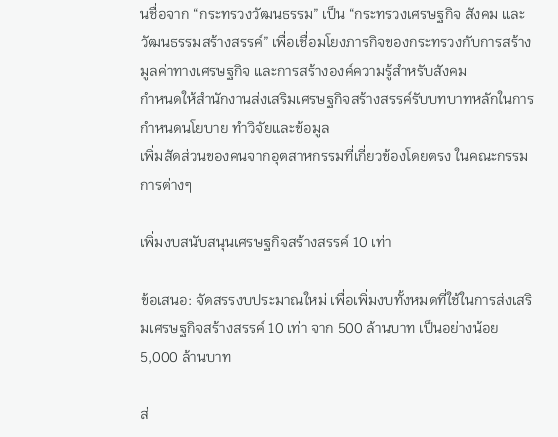นชื่อจาก “กระทรวงวัฒนธรรม” เป็น “กระทรวงเศรษฐกิจ สังคม และวัฒนธรรมสร้างสรรค์” เพื่อเชื่อมโยงภารกิจของกระทรวงกับการสร้างมูลค่าทางเศรษฐกิจ และการสร้างองค์ความรู้สำหรับสังคม
กำหนดให้สำนักงานส่งเสริมเศรษฐกิจสร้างสรรค์รับบทบาทหลักในการกำหนดนโยบาย ทำวิจัยและข้อมูล
เพิ่มสัดส่วนของคนจากอุตสาหกรรมที่เกี่ยวข้องโดยตรง ในคณะกรรมการต่างๆ

เพิ่มงบสนับสนุนเศรษฐกิจสร้างสรรค์ 10 เท่า

ข้อเสนอ: จัดสรรงบประมาณใหม่ เพื่อเพิ่มงบทั้งหมดที่ใช้ในการส่งเสริมเศรษฐกิจสร้างสรรค์ 10 เท่า จาก 500 ล้านบาท เป็นอย่างน้อย 5,000 ล้านบาท

ส่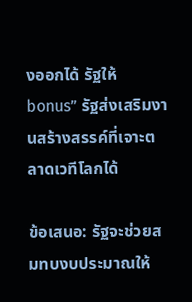งออกได้ รัฐให้ bonus” รัฐส่งเสริมงานสร้างสรรค์ที่เจาะตลาดเวทีโลกได้

ข้อเสนอ: รัฐจะช่วยสมทบงบประมาณให้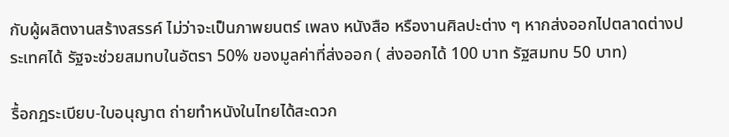กับผู้ผลิตงานสร้างสรรค์ ไม่ว่าจะเป็นภาพยนตร์ เพลง หนังสือ หรืองานศิลปะต่าง ๆ หากส่งออกไปตลาดต่างประเทศได้ รัฐจะช่วยสมทบในอัตรา 50% ของมูลค่าที่ส่งออก ( ส่งออกได้ 100 บาท รัฐสมทบ 50 บาท)

รื้อกฎระเบียบ-ใบอนุญาต ถ่ายทำหนังในไทยได้สะดวก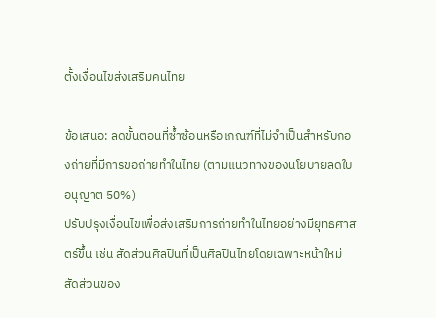ตั้งเงื่อนไขส่งเสริมคนไทย

ข้อเสนอ: ลดขั้นตอนที่ซ้ำซ้อนหรือเกณฑ์ที่ไม่จำเป็นสำหรับกองถ่ายที่มีการขอถ่ายทำในไทย (ตามแนวทางของนโยบายลดใบอนุญาต 50%)
ปรับปรุงเงื่อนไขเพื่อส่งเสริมการถ่ายทำในไทยอย่างมียุทธศาสตร์ขึ้น เช่น สัดส่วนศิลปินที่เป็นศิลปินไทยโดยเฉพาะหน้าใหม่ สัดส่วนของ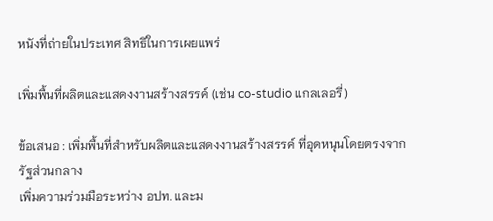หนังที่ถ่ายในประเทศ สิทธิในการเผยแพร่

เพิ่มพื้นที่ผลิตและแสดงงานสร้างสรรค์ (เช่น co-studio แกลเลอรี่)

ข้อเสนอ : เพิ่มพื้นที่สำหรับผลิตและแสดงงานสร้างสรรค์ ที่อุดหนุนโดยตรงจากรัฐส่วนกลาง
เพิ่มความร่วมมือระหว่าง อปท. และม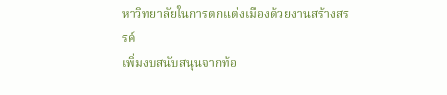หาวิทยาลัยในการตกแต่งเมืองด้วยงานสร้างสรรค์
เพิ่มงบสนับสนุนจากท้อ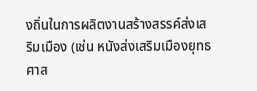งถิ่นในการผลิตงานสร้างสรรค์ส่งเสริมเมือง (เช่น หนังส่งเสริมเมืองยุทธศาส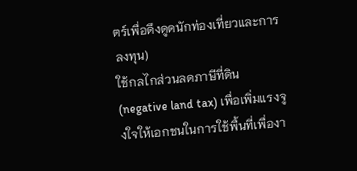ตร์เพื่อดึงดูดนักท่องเที่ยวและการลงทุน)
ใช้กลไกส่วนลดภาษีที่ดิน (negative land tax) เพื่อเพิ่มแรงจูงใจให้เอกชนในการใช้พื้นที่เพื่องา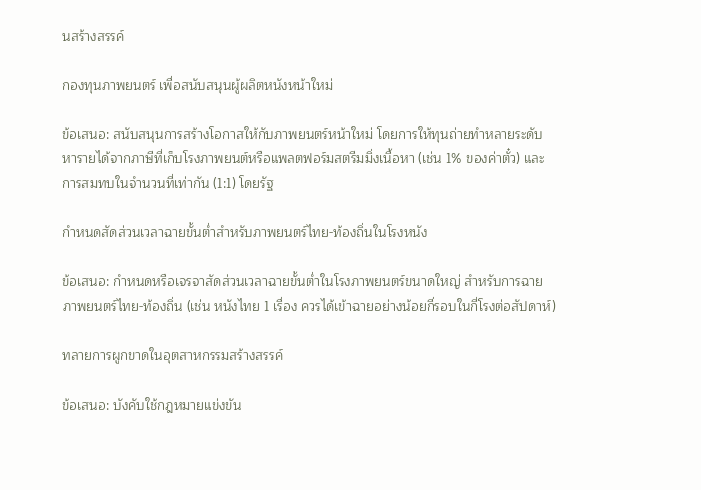นสร้างสรรค์

กองทุนภาพยนตร์ เพื่อสนับสนุนผู้ผลิตหนังหน้าใหม่

ข้อเสนอ: สนับสนุนการสร้างโอกาสให้กับภาพยนตร์หน้าใหม่ โดยการให้ทุนถ่ายทำหลายระดับ
หารายได้จากภาษีที่เก็บโรงภาพยนต์หรือแพลตฟอร์มสตรีมมิ่งเนื้อหา (เช่น 1% ของค่าตั๋ว) และการสมทบในจำนวนที่เท่ากัน (1:1) โดยรัฐ

กำหนดสัดส่วนเวลาฉายขั้นต่ำสำหรับภาพยนตร์ไทย-ท้องถิ่นในโรงหนัง

ข้อเสนอ: กำหนดหรือเจรจาสัดส่วนเวลาฉายขั้นต่ำในโรงภาพยนตร์ขนาดใหญ่ สำหรับการฉายภาพยนตร์ไทย-ท้องถิ่น (เช่น หนังไทย 1 เรื่อง ควรได้เข้าฉายอย่างน้อยกี่รอบในกี่โรงต่อสัปดาห์)

ทลายการผูกขาดในอุตสาหกรรมสร้างสรรค์

ข้อเสนอ: บังคับใช้กฎหมายแข่งขัน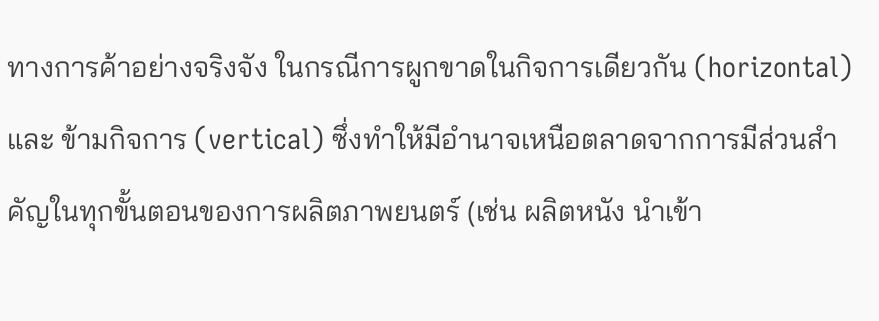ทางการค้าอย่างจริงจัง ในกรณีการผูกขาดในกิจการเดียวกัน (horizontal) และ ข้ามกิจการ (vertical) ซึ่งทำให้มีอำนาจเหนือตลาดจากการมีส่วนสำคัญในทุกขั้นตอนของการผลิตภาพยนตร์ (เช่น ผลิตหนัง นำเข้า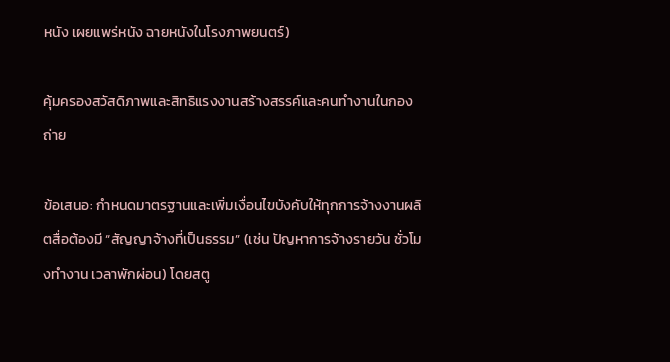หนัง เผยแพร่หนัง ฉายหนังในโรงภาพยนตร์)

คุ้มครองสวัสดิภาพและสิทธิแรงงานสร้างสรรค์และคนทำงานในกองถ่าย

ข้อเสนอ: กำหนดมาตรฐานและเพิ่มเงื่อนไขบังคับให้ทุกการจ้างงานผลิตสื่อต้องมี “สัญญาจ้างที่เป็นธรรม” (เช่น ปัญหาการจ้างรายวัน ชั่วโมงทำงาน เวลาพักผ่อน) โดยสตู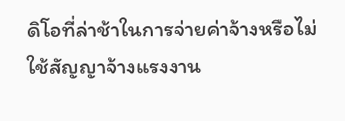ดิโอที่ล่าช้าในการจ่ายค่าจ้างหรือไม่ใช้สัญญาจ้างแรงงาน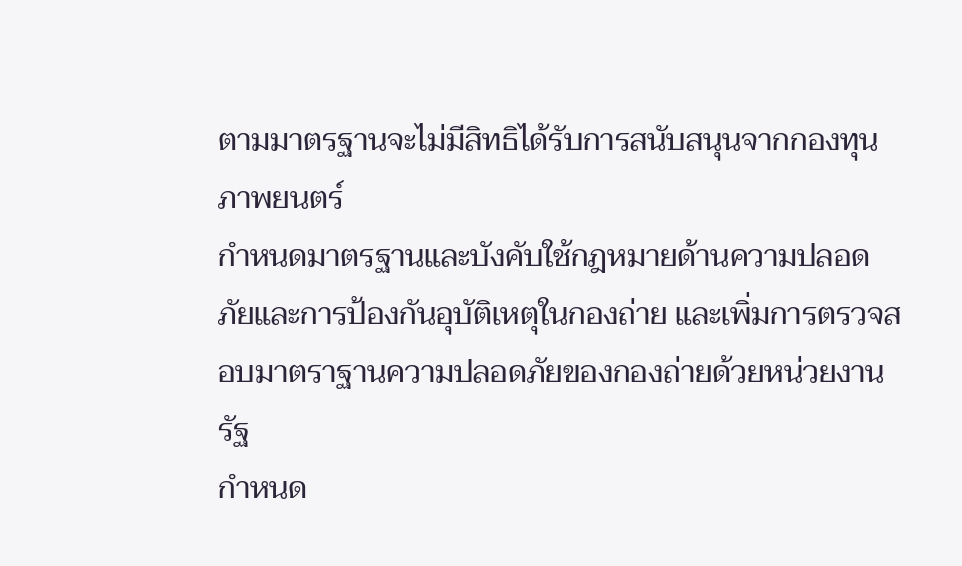ตามมาตรฐานจะไม่มีสิทธิได้รับการสนับสนุนจากกองทุนภาพยนตร์
กำหนดมาตรฐานและบังคับใช้กฎหมายด้านความปลอดภัยและการป้องกันอุบัติเหตุในกองถ่าย และเพิ่มการตรวจสอบมาตราฐานความปลอดภัยของกองถ่ายด้วยหน่วยงานรัฐ
กำหนด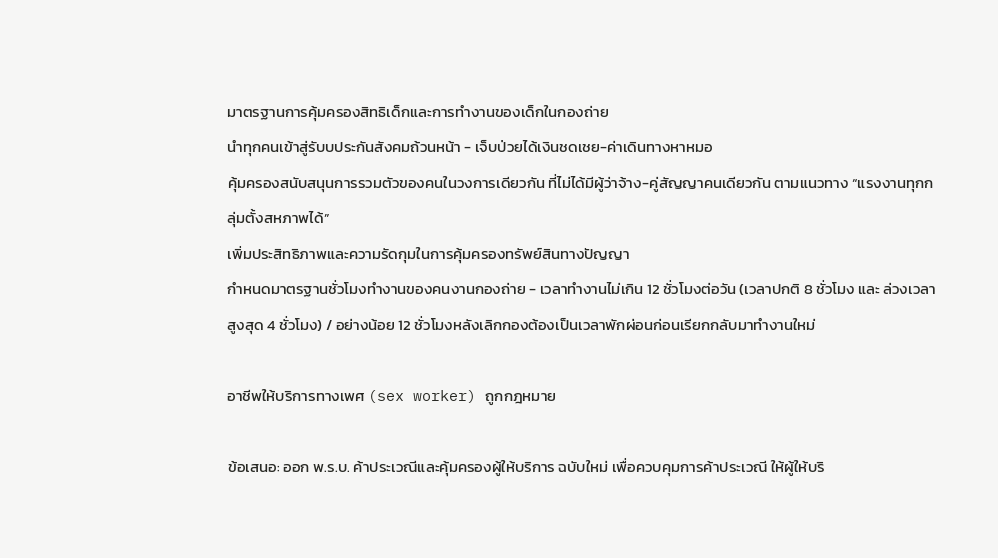มาตรฐานการคุ้มครองสิทธิเด็กและการทำงานของเด็กในกองถ่าย
นำทุกคนเข้าสู่รับบประกันสังคมถ้วนหน้า - เจ็บป่วยได้เงินชดเชย-ค่าเดินทางหาหมอ
คุ้มครองสนับสนุนการรวมตัวของคนในวงการเดียวกัน ที่ไม่ได้มีผู้ว่าจ้าง-คู่สัญญาคนเดียวกัน ตามแนวทาง “แรงงานทุกกลุ่มตั้งสหภาพได้”
เพิ่มประสิทธิภาพและความรัดกุมในการคุ้มครองทรัพย์สินทางปัญญา
กำหนดมาตรฐานชั่วโมงทำงานของคนงานกองถ่าย - เวลาทำงานไม่เกิน 12 ชั่วโมงต่อวัน (เวลาปกติ 8 ชั่วโมง และ ล่วงเวลาสูงสุด 4 ชั่วโมง) / อย่างน้อย 12 ชั่วโมงหลังเลิกกองต้องเป็นเวลาพักผ่อนก่อนเรียกกลับมาทำงานใหม่

อาชีพให้บริการทางเพศ (sex worker) ถูกกฎหมาย

ข้อเสนอ: ออก พ.ร.บ. ค้าประเวณีและคุ้มครองผู้ให้บริการ ฉบับใหม่ เพื่อควบคุมการค้าประเวณี ให้ผู้ให้บริ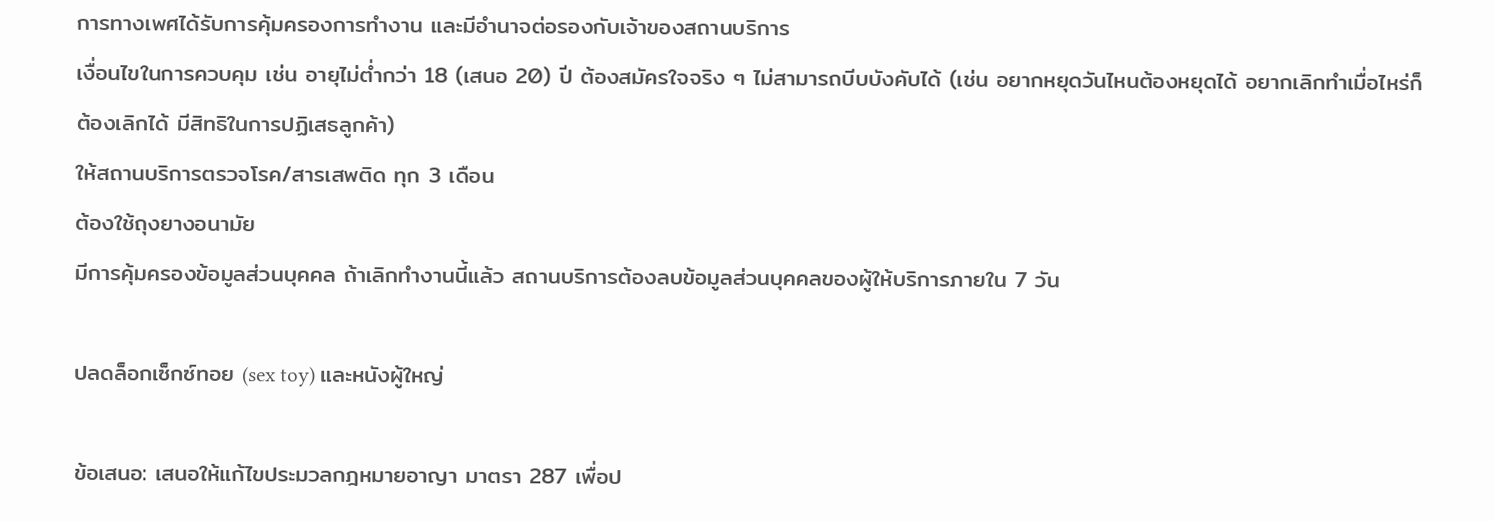การทางเพศได้รับการคุ้มครองการทำงาน และมีอำนาจต่อรองกับเจ้าของสถานบริการ
เงื่อนไขในการควบคุม เช่น อายุไม่ต่ำกว่า 18 (เสนอ 20) ปี ต้องสมัครใจจริง ๆ ไม่สามารถบีบบังคับได้ (เช่น อยากหยุดวันไหนต้องหยุดได้ อยากเลิกทำเมื่อไหร่ก็ต้องเลิกได้ มีสิทธิในการปฏิเสธลูกค้า)
ให้สถานบริการตรวจโรค/สารเสพติด ทุก 3 เดือน
ต้องใช้ถุงยางอนามัย
มีการคุ้มครองข้อมูลส่วนบุคคล ถ้าเลิกทำงานนี้แล้ว สถานบริการต้องลบข้อมูลส่วนบุคคลของผู้ให้บริการภายใน 7 วัน

ปลดล็อกเซ็กซ์ทอย (sex toy) และหนังผู้ใหญ่

ข้อเสนอ: เสนอให้แก้ไขประมวลกฎหมายอาญา มาตรา 287 เพื่อป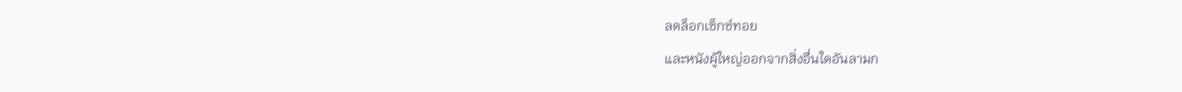ลดล็อกเซ็กซ์ทอย
และหนังผู้ใหญ่ออกจากสิ่งอื่นใดอันลามก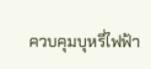ควบคุมบุหรี่ไฟฟ้า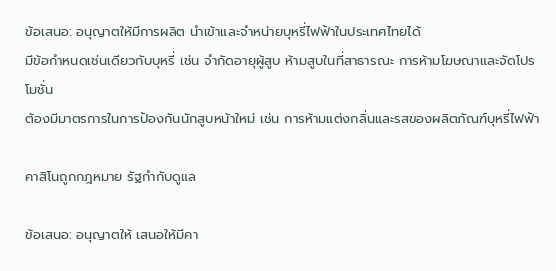ข้อเสนอ: อนุญาตให้มีการผลิต นำเข้าและจำหน่ายบุหรี่ไฟฟ้าในประเทศไทยได้
มีข้อกำหนดเช่นเดียวกับบุหรี่ เช่น จำกัดอายุผู้สูบ ห้ามสูบในที่สาธารณะ การห้ามโฆษณาและจัดโปรโมชั่น
ต้องมีมาตรการในการป้องกันนักสูบหน้าใหม่ เช่น การห้ามแต่งกลิ่นและรสของผลิตภัณฑ์บุหรี่ไฟฟ้า

คาสิโนถูกกฎหมาย รัฐกำกับดูแล

ข้อเสนอ: อนุญาตให้ เสนอให้มีคา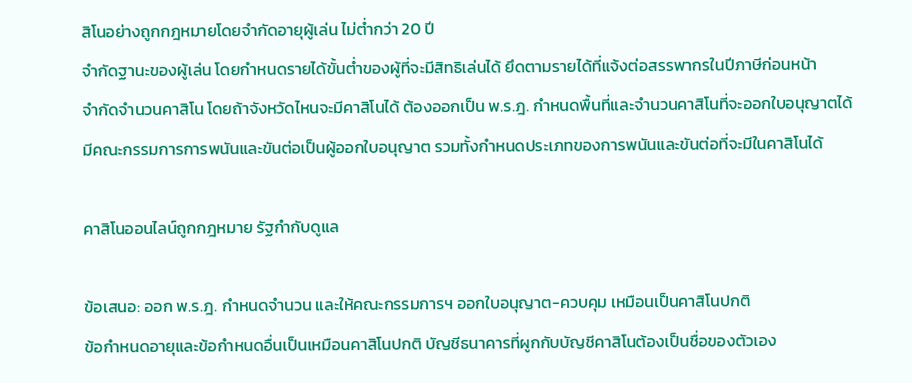สิโนอย่างถูกกฎหมายโดยจำกัดอายุผู้เล่น ไม่ต่ำกว่า 20 ปี
จำกัดฐานะของผู้เล่น โดยกำหนดรายได้ขั้นต่ำของผู้ที่จะมีสิทธิเล่นได้ ยึดตามรายได้ที่แจ้งต่อสรรพากรในปีภาษีก่อนหน้า
จำกัดจำนวนคาสิโน โดยถ้าจังหวัดไหนจะมีคาสิโนได้ ต้องออกเป็น พ.ร.ฎ. กำหนดพื้นที่และจำนวนคาสิโนที่จะออกใบอนุญาตได้
มีคณะกรรมการการพนันและขันต่อเป็นผู้ออกใบอนุญาต รวมทั้งกำหนดประเภทของการพนันและขันต่อที่จะมีในคาสิโนได้

คาสิโนออนไลน์ถูกกฎหมาย รัฐกำกับดูแล

ข้อเสนอ: ออก พ.ร.ฎ. กำหนดจำนวน และให้คณะกรรมการฯ ออกใบอนุญาต-ควบคุม เหมือนเป็นคาสิโนปกติ
ข้อกำหนดอายุและข้อกำหนดอื่นเป็นเหมือนคาสิโนปกติ บัญชีธนาคารที่ผูกกับบัญชีคาสิโนต้องเป็นชื่อของตัวเอง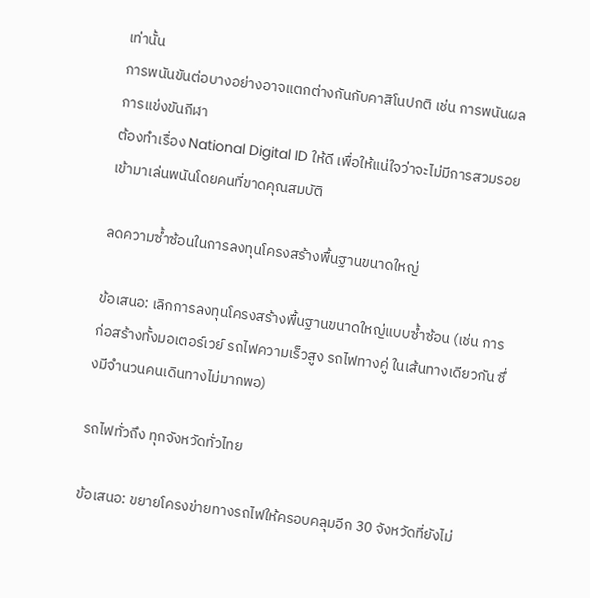เท่านั้น
การพนันขันต่อบางอย่างอาจแตกต่างกันกับคาสิโนปกติ เช่น การพนันผลการแข่งขันกีฬา
ต้องทำเรื่อง National Digital ID ให้ดี เพื่อให้แน่ใจว่าจะไม่มีการสวมรอยเข้ามาเล่นพนันโดยคนที่ขาดคุณสมบัติ

ลดความซ้ำซ้อนในการลงทุนโครงสร้างพื้นฐานขนาดใหญ่

ข้อเสนอ: เลิกการลงทุนโครงสร้างพื้นฐานขนาดใหญ่แบบซ้ำซ้อน (เช่น การก่อสร้างทั้งมอเตอร์เวย์ รถไฟความเร็วสูง รถไฟทางคู่ ในเส้นทางเดียวกัน ซึ่งมีจำนวนคนเดินทางไม่มากพอ)

รถไฟทั่วถึง ทุกจังหวัดทั่วไทย

ข้อเสนอ: ขยายโครงข่ายทางรถไฟให้ครอบคลุมอีก 30 จังหวัดที่ยังไม่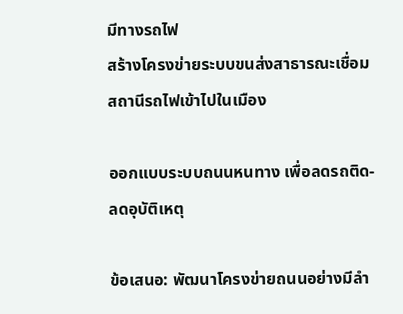มีทางรถไฟ
สร้างโครงข่ายระบบขนส่งสาธารณะเชื่อมสถานีรถไฟเข้าไปในเมือง

ออกแบบระบบถนนหนทาง เพื่อลดรถติด-ลดอุบัติเหตุ

ข้อเสนอ: พัฒนาโครงข่ายถนนอย่างมีลำ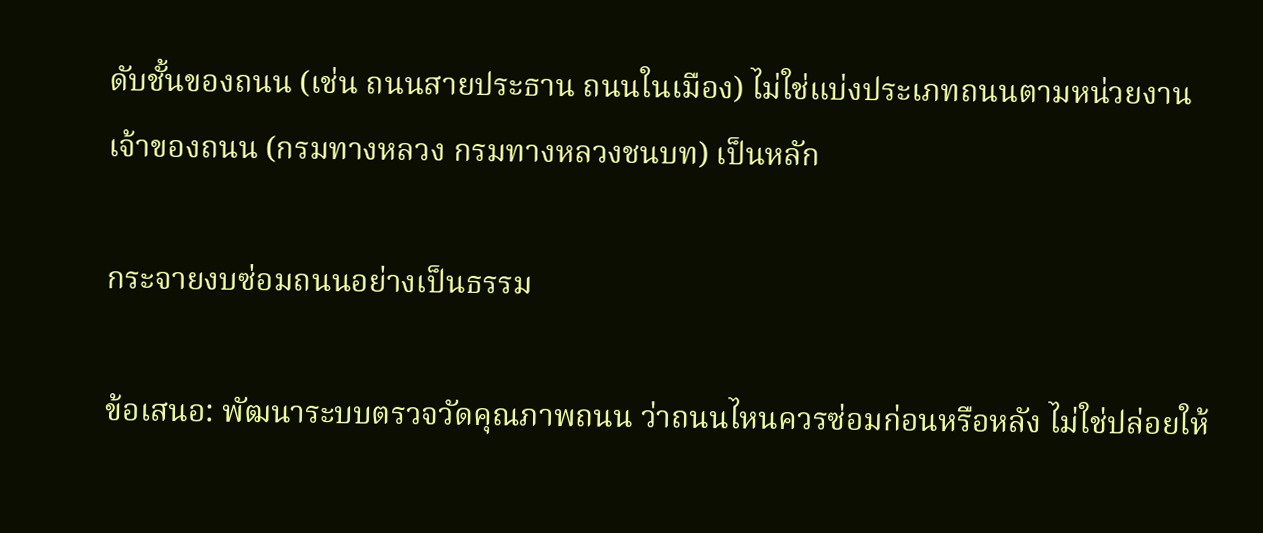ดับชั้นของถนน (เช่น ถนนสายประธาน ถนนในเมือง) ไม่ใช่แบ่งประเภทถนนตามหน่วยงานเจ้าของถนน (กรมทางหลวง กรมทางหลวงชนบท) เป็นหลัก

กระจายงบซ่อมถนนอย่างเป็นธรรม

ข้อเสนอ: พัฒนาระบบตรวจวัดคุณภาพถนน ว่าถนนไหนควรซ่อมก่อนหรือหลัง ไม่ใช่ปล่อยให้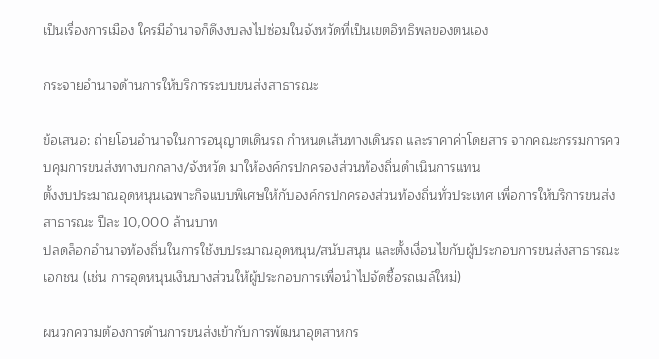เป็นเรื่องการเมือง ใครมีอำนาจก็ดึงงบลงไปซ่อมในจังหวัดที่เป็นเขตอิทธิพลของตนเอง

กระจายอำนาจด้านการให้บริการระบบขนส่งสาธารณะ

ข้อเสนอ: ถ่ายโอนอำนาจในการอนุญาตเดินรถ กำหนดเส้นทางเดินรถ และราคาค่าโดยสาร จากคณะกรรมการควบคุมการขนส่งทางบกกลาง/จังหวัด มาให้องค์กรปกครองส่วนท้องถิ่นดำเนินการแทน
ตั้งงบประมาณอุดหนุนเฉพาะกิจแบบพิเศษให้กับองค์กรปกครองส่วนท้องถิ่นทั่วประเทศ เพื่อการให้บริการขนส่งสาธารณะ ปีละ 10,000 ล้านบาท
ปลดล็อกอำนาจท้องถิ่นในการใช้งบประมาณอุดหนุน/สนับสนุน และตั้งเงื่อนไขกับผู้ประกอบการขนส่งสาธารณะเอกชน (เช่น การอุดหนุนเงินบางส่วนให้ผู้ประกอบการเพื่อนำไปจัดซื้อรถเมล์ใหม่)

ผนวกความต้องการด้านการขนส่งเข้ากับการพัฒนาอุตสาหกร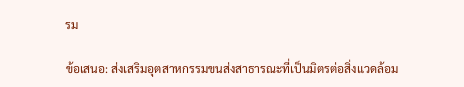รม

ข้อเสนอ: ส่งเสริมอุตสาหกรรมขนส่งสาธารณะที่เป็นมิตรต่อสิ่งแวดล้อม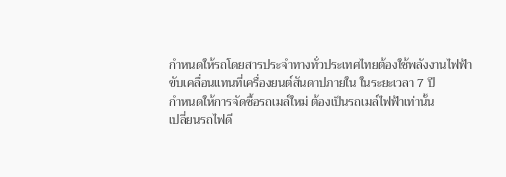กำหนดให้รถโดยสารประจำทางทั่วประเทศไทยต้องใช้พลังงานไฟฟ้าขับเคลื่อนแทนที่เครื่องยนต์สันดาปภายใน ในระยะเวลา 7 ปี
กำหนดให้การจัดซื้อรถเมล์ใหม่ ต้องเป็นรถเมล์ไฟฟ้าเท่านั้น
เปลี่ยนรถไฟดี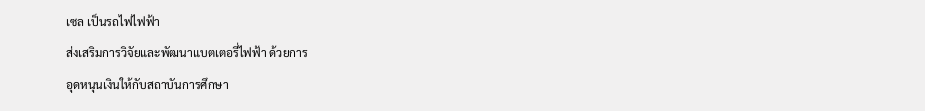เซล เป็นรถไฟไฟฟ้า
ส่งเสริมการวิจัยและพัฒนาแบตเตอรี่ไฟฟ้า ด้วยการ
อุดหนุนเงินให้กับสถาบันการศึกษา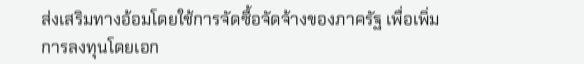ส่งเสริมทางอ้อมโดยใช้การจัดซื้อจัดจ้างของภาครัฐ เพื่อเพิ่มการลงทุนโดยเอก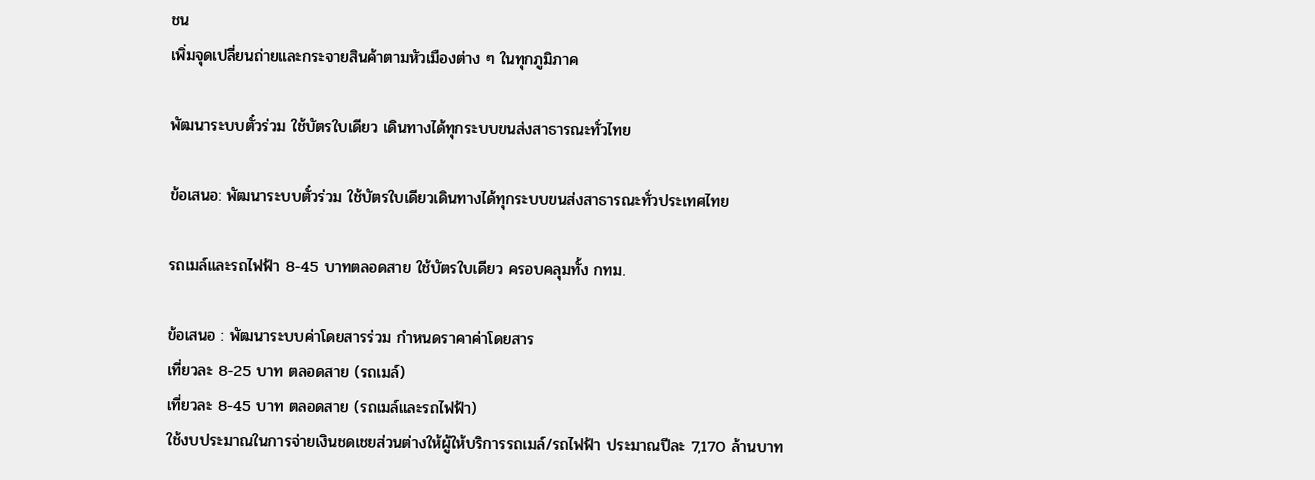ชน
เพิ่มจุดเปลี่ยนถ่ายและกระจายสินค้าตามหัวเมืองต่าง ๆ ในทุกภูมิภาค

พัฒนาระบบตั๋วร่วม ใช้บัตรใบเดียว เดินทางได้ทุกระบบขนส่งสาธารณะทั่วไทย

ข้อเสนอ: พัฒนาระบบตั๋วร่วม ใช้บัตรใบเดียวเดินทางได้ทุกระบบขนส่งสาธารณะทั่วประเทศไทย

รถเมล์และรถไฟฟ้า 8-45 บาทตลอดสาย ใช้บัตรใบเดียว ครอบคลุมทั้ง กทม.

ข้อเสนอ : พัฒนาระบบค่าโดยสารร่วม กำหนดราคาค่าโดยสาร
เที่ยวละ 8-25 บาท ตลอดสาย (รถเมล์)
เที่ยวละ 8-45 บาท ตลอดสาย (รถเมล์และรถไฟฟ้า)
ใช้งบประมาณในการจ่ายเงินชดเชยส่วนต่างให้ผู้ให้บริการรถเมล์/รถไฟฟ้า ประมาณปีละ 7,170 ล้านบาท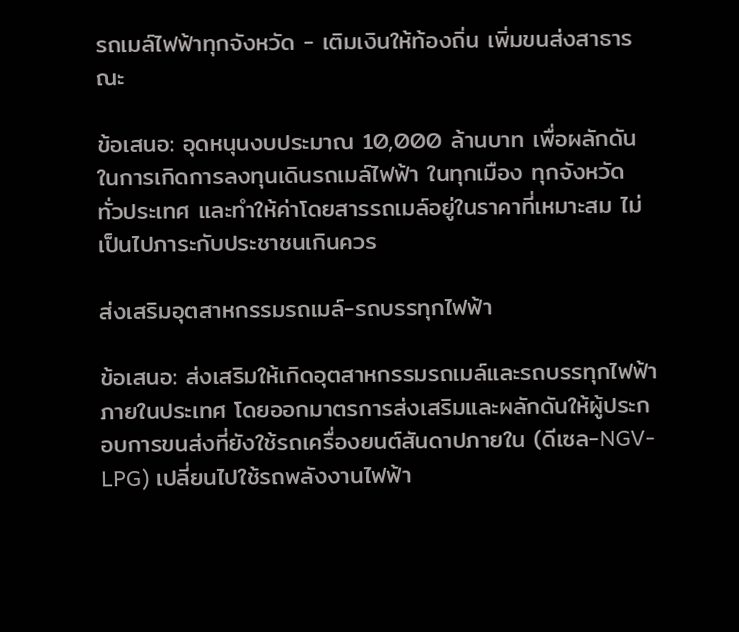รถเมล์ไฟฟ้าทุกจังหวัด - เติมเงินให้ท้องถิ่น เพิ่มขนส่งสาธารณะ

ข้อเสนอ: อุดหนุนงบประมาณ 10,000 ล้านบาท เพื่อผลักดันในการเกิดการลงทุนเดินรถเมล์ไฟฟ้า ในทุกเมือง ทุกจังหวัด ทั่วประเทศ และทำให้ค่าโดยสารรถเมล์อยู่ในราคาที่เหมาะสม ไม่เป็นไปภาระกับประชาชนเกินควร

ส่งเสริมอุตสาหกรรมรถเมล์-รถบรรทุกไฟฟ้า

ข้อเสนอ: ส่งเสริมให้เกิดอุตสาหกรรมรถเมล์และรถบรรทุกไฟฟ้าภายในประเทศ โดยออกมาตรการส่งเสริมและผลักดันให้ผู้ประกอบการขนส่งที่ยังใช้รถเครื่องยนต์สันดาปภายใน (ดีเซล-NGV-LPG) เปลี่ยนไปใช้รถพลังงานไฟฟ้า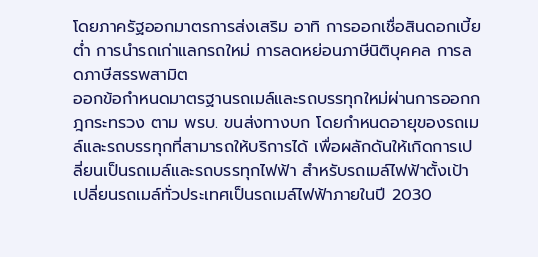โดยภาครัฐออกมาตรการส่งเสริม อาทิ การออกเชื่อสินดอกเบี้ยต่ำ การนำรถเก่าแลกรถใหม่ การลดหย่อนภาษีนิติบุคคล การลดภาษีสรรพสามิต
ออกข้อกำหนดมาตรฐานรถเมล์และรถบรรทุกใหม่ผ่านการออกกฎกระทรวง ตาม พรบ. ขนส่งทางบก โดยกำหนดอายุของรถเมล์และรถบรรทุกที่สามารถให้บริการได้ เพื่อผลักดันให้เกิดการเปลี่ยนเป็นรถเมล์และรถบรรทุกไฟฟ้า สำหรับรถเมล์ไฟฟ้าตั้งเป้าเปลี่ยนรถเมล์ทั่วประเทศเป็นรถเมล์ไฟฟ้าภายในปี 2030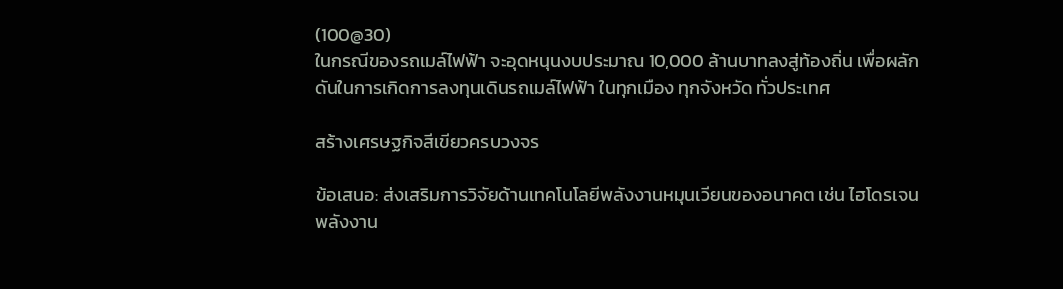(100@30)
ในกรณีของรถเมล์ไฟฟ้า จะอุดหนุนงบประมาณ 10,000 ล้านบาทลงสู่ท้องถิ่น เพื่อผลักดันในการเกิดการลงทุนเดินรถเมล์ไฟฟ้า ในทุกเมือง ทุกจังหวัด ทั่วประเทศ

สร้างเศรษฐกิจสีเขียวครบวงจร

ข้อเสนอ: ส่งเสริมการวิจัยด้านเทคโนโลยีพลังงานหมุนเวียนของอนาคต เช่น ไฮโดรเจน พลังงาน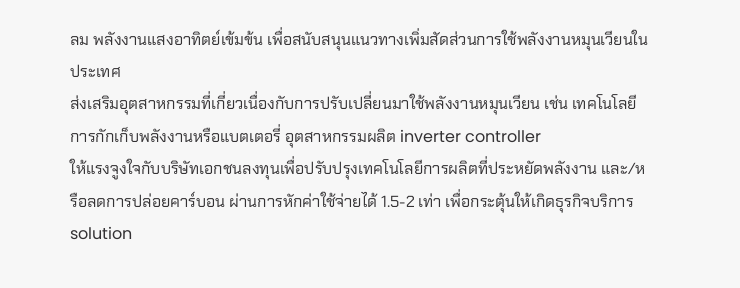ลม พลังงานแสงอาทิตย์เข้มข้น เพื่อสนับสนุนแนวทางเพิ่มสัดส่วนการใช้พลังงานหมุนเวียนในประเทศ
ส่งเสริมอุตสาหกรรมที่เกี่ยวเนื่องกับการปรับเปลี่ยนมาใช้พลังงานหมุนเวียน เช่น เทคโนโลยีการกักเก็บพลังงานหรือแบตเตอรี่ อุตสาหกรรมผลิต inverter controller
ให้แรงจูงใจกับบริษัทเอกชนลงทุนเพื่อปรับปรุงเทคโนโลยีการผลิตที่ประหยัดพลังงาน และ/หรือลดการปล่อยคาร์บอน ผ่านการหักค่าใช้จ่ายได้ 1.5-2 เท่า เพื่อกระตุ้นให้เกิดธุรกิจบริการ solution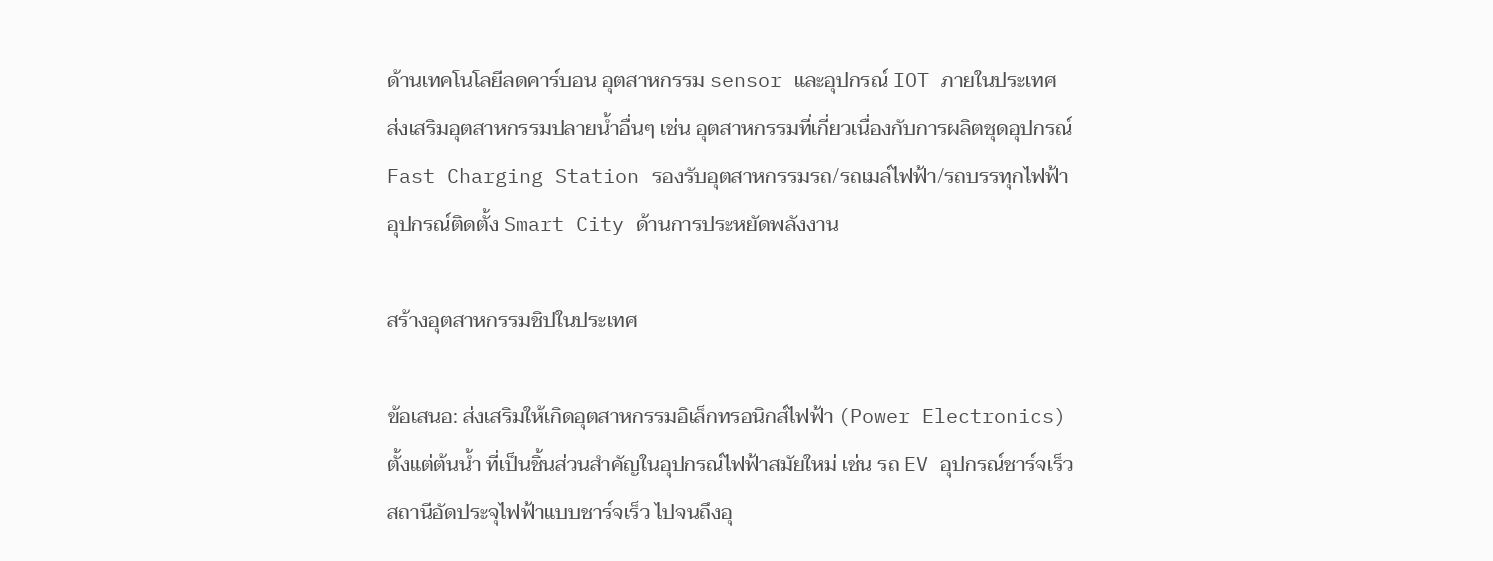ด้านเทคโนโลยีลดคาร์บอน อุตสาหกรรม sensor และอุปกรณ์ IOT ภายในประเทศ
ส่งเสริมอุตสาหกรรมปลายน้ำอื่นๆ เช่น อุตสาหกรรมที่เกี่ยวเนื่องกับการผลิตชุดอุปกรณ์ Fast Charging Station รองรับอุตสาหกรรมรถ/รถเมล์ไฟฟ้า/รถบรรทุกไฟฟ้า อุปกรณ์ติดตั้ง Smart City ด้านการประหยัดพลังงาน

สร้างอุตสาหกรรมชิปในประเทศ

ข้อเสนอ: ส่งเสริมให้เกิดอุตสาหกรรมอิเล็กทรอนิกส์ไฟฟ้า (Power Electronics)ตั้งแต่ต้นน้ำ ที่เป็นชิ้นส่วนสำคัญในอุปกรณ์ไฟฟ้าสมัยใหม่ เช่น รถ EV อุปกรณ์ชาร์จเร็ว สถานีอัดประจุไฟฟ้าแบบชาร์จเร็ว ไปจนถึงอุ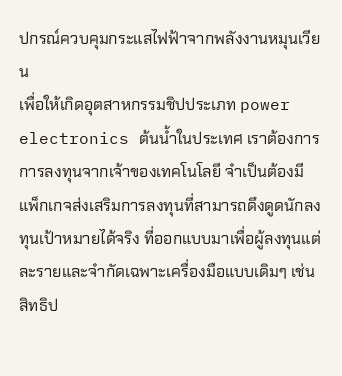ปกรณ์ควบคุมกระแสไฟฟ้าจากพลังงานหมุนเวียน
เพื่อให้เกิดอุตสาหกรรมชิปประเภท power electronics ต้นน้ำในประเทศ เราต้องการการลงทุนจากเจ้าของเทคโนโลยี จำเป็นต้องมีแพ็กเกจส่งเสริมการลงทุนที่สามารถดึงดูดนักลงทุนเป้าหมายได้จริง ที่ออกแบบมาเพื่อผู้ลงทุนแต่ละรายและจำกัดเฉพาะเครื่องมือแบบเดิมๆ เช่น สิทธิป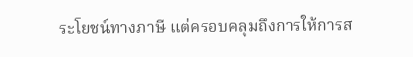ระโยชน์ทางภาษี แต่ครอบคลุมถึงการให้การส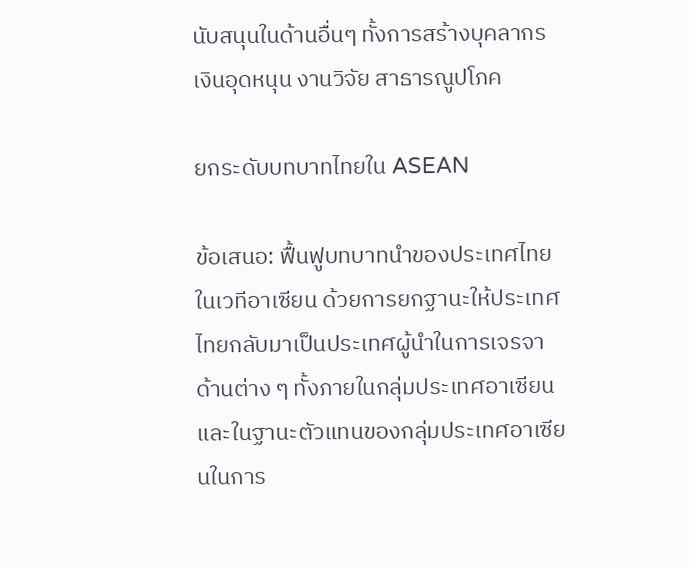นับสนุนในด้านอื่นๆ ทั้งการสร้างบุคลากร เงินอุดหนุน งานวิจัย สาธารณูปโภค

ยกระดับบทบาทไทยใน ASEAN

ข้อเสนอ: ฟื้นฟูบทบาทนำของประเทศไทยในเวทีอาเซียน ด้วยการยกฐานะให้ประเทศไทยกลับมาเป็นประเทศผู้นำในการเจรจาด้านต่าง ๆ ทั้งภายในกลุ่มประเทศอาเซียน และในฐานะตัวแทนของกลุ่มประเทศอาเซียนในการ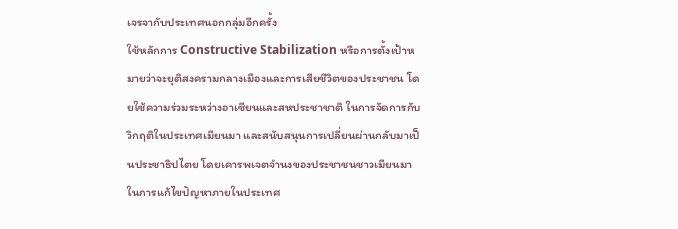เจรจากับประเทศนอกกลุ่มอีกครั้ง
ใช้หลักการ Constructive Stabilization หรือการตั้งเป้าหมายว่าจะยุติสงครามกลางเมืองและการเสียชีวิตของประชาชน โดยใช้ความร่วมระหว่างอาเซียนและสหประชาชาติ ในการจัดการกับวิกฤติในประเทศเมียนมา และสนับสนุนการเปลี่ยนผ่านกลับมาเป็นประชาธิปไตย โดยเคารพเจตจำนงของประชาชนชาวเมียนมาในการแก้ไขปัญหาภายในประเทศ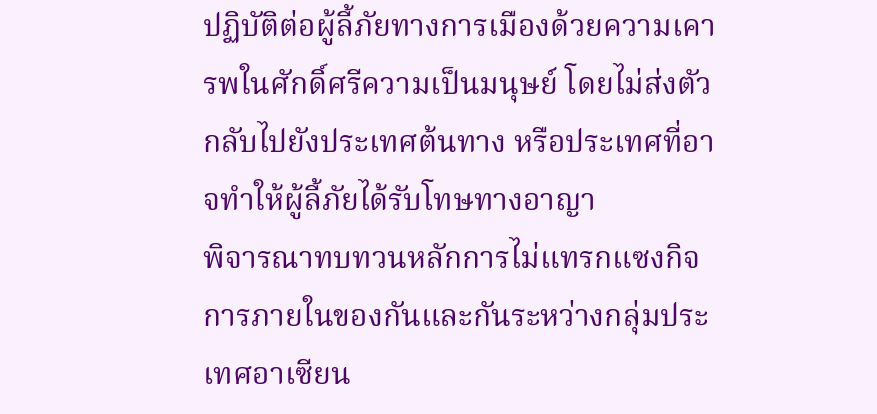ปฏิบัติต่อผู้ลี้ภัยทางการเมืองด้วยความเคารพในศักดิ์ศรีความเป็นมนุษย์ โดยไม่ส่งตัวกลับไปยังประเทศต้นทาง หรือประเทศที่อาจทำให้ผู้ลี้ภัยได้รับโทษทางอาญา
พิจารณาทบทวนหลักการไม่แทรกแซงกิจการภายในของกันและกันระหว่างกลุ่มประเทศอาเซียน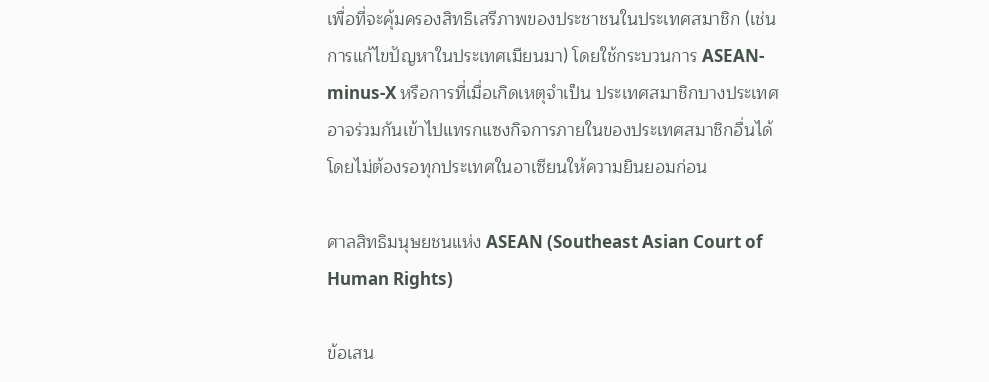เพื่อที่จะคุ้มครองสิทธิเสรีภาพของประชาชนในประเทศสมาชิก (เช่น การแก้ไขปัญหาในประเทศเมียนมา) โดยใช้กระบวนการ ASEAN-minus-X หรือการที่เมื่อเกิดเหตุจำเป็น ประเทศสมาชิกบางประเทศอาจร่วมกันเข้าไปแทรกแซงกิจการภายในของประเทศสมาชิกอื่นได้ โดยไม่ต้องรอทุกประเทศในอาเซียนให้ความยินยอมก่อน

ศาลสิทธิมนุษยชนแห่ง ASEAN (Southeast Asian Court of Human Rights)

ข้อเสน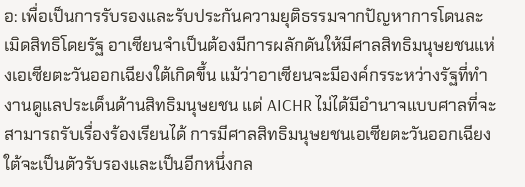อ: เพื่อเป็นการรับรองและรับประกันความยุติธรรมจากปัญหาการโดนละเมิดสิทธิโดยรัฐ อาเซียนจําเป็นต้องมีการผลักดันให้มีศาลสิทธิมนุษยชนแห่งเอเซียตะวันออกเฉียงใต้เกิดขึ้น แม้ว่าอาเซียนจะมีองค์กรระหว่างรัฐที่ทํางานดูแลประเด็นด้านสิทธิมนุษยชน แต่ AICHR ไม่ได้มีอํานาจแบบศาลที่จะสามารถรับเรื่องร้องเรียนได้ การมีศาลสิทธิมนุษยชนเอเซียตะวันออกเฉียงใต้จะเป็นตัวรับรองและเป็นอีกหนึ่งกล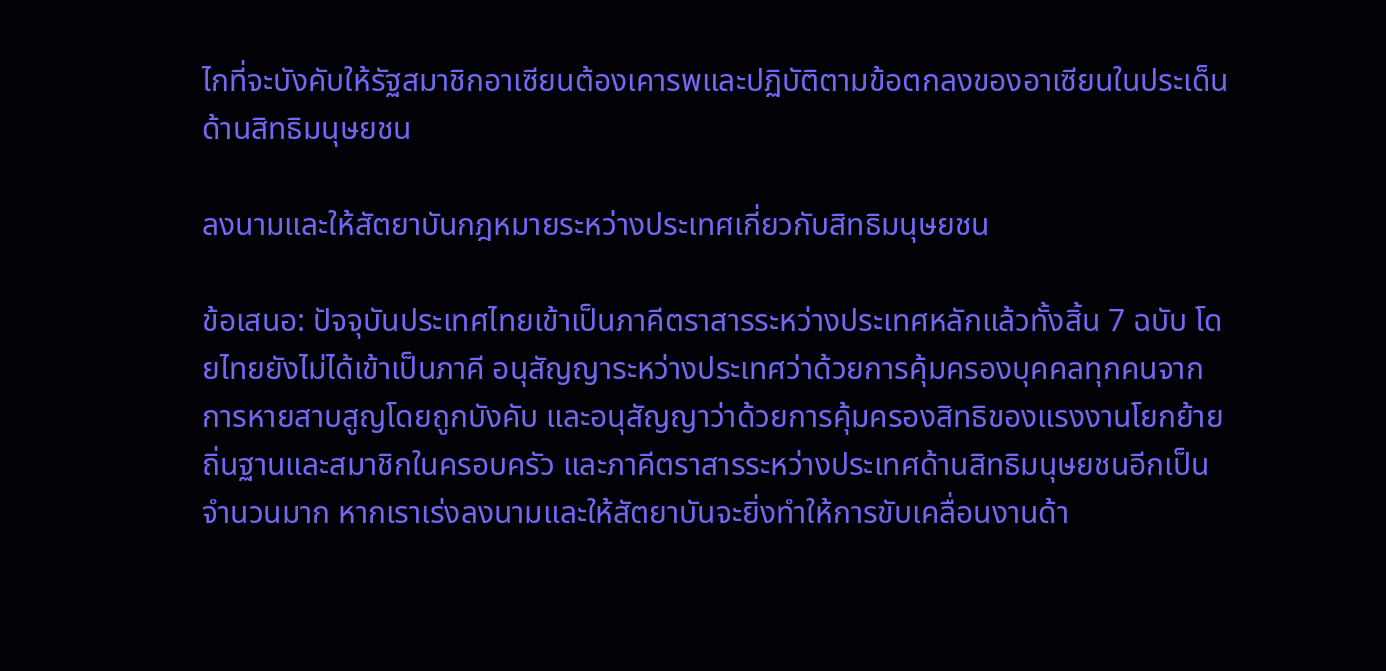ไกที่จะบังคับให้รัฐสมาชิกอาเซียนต้องเคารพและปฏิบัติตามข้อตกลงของอาเซียนในประเด็นด้านสิทธิมนุษยชน

ลงนามและให้สัตยาบันกฎหมายระหว่างประเทศเกี่ยวกับสิทธิมนุษยชน

ข้อเสนอ: ปัจจุบันประเทศไทยเข้าเป็นภาคีตราสารระหว่างประเทศหลักแล้วทั้งสิ้น 7 ฉบับ โดยไทยยังไม่ได้เข้าเป็นภาคี อนุสัญญาระหว่างประเทศว่าด้วยการคุ้มครองบุคคลทุกคนจากการหายสาบสูญโดยถูกบังคับ และอนุสัญญาว่าด้วยการคุ้มครองสิทธิของแรงงานโยกย้ายถิ่นฐานและสมาชิกในครอบครัว และภาคีตราสารระหว่างประเทศด้านสิทธิมนุษยชนอีกเป็นจำนวนมาก หากเราเร่งลงนามและให้สัตยาบันจะยิ่งทำให้การขับเคลื่อนงานด้า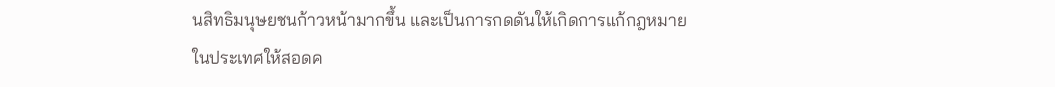นสิทธิมนุษยชนก้าวหน้ามากขึ้น และเป็นการกดดันให้เกิดการแก้กฎหมายในประเทศให้สอดค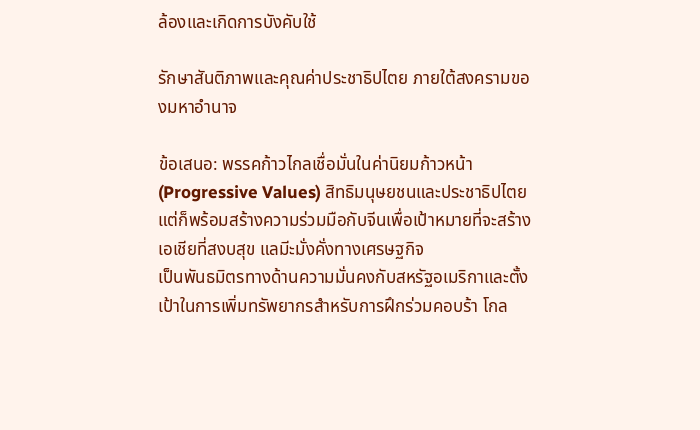ล้องและเกิดการบังคับใช้

รักษาสันติภาพและคุณค่าประชาธิปไตย ภายใต้สงครามของมหาอำนาจ

ข้อเสนอ: พรรคก้าวไกลเชื่อมั่นในค่านิยมก้าวหน้า (Progressive Values) สิทธิมนุษยชนและประชาธิปไตย แต่ก็พร้อมสร้างความร่วมมือกับจีนเพื่อเป้าหมายที่จะสร้างเอเชียที่สงบสุข แลมีะมั่งคั่งทางเศรษฐกิจ
เป็นพันธมิตรทางด้านความมั่นคงกับสหรัฐอเมริกาและตั้งเป้าในการเพิ่มทรัพยากรสำหรับการฝึกร่วมคอบร้า โกล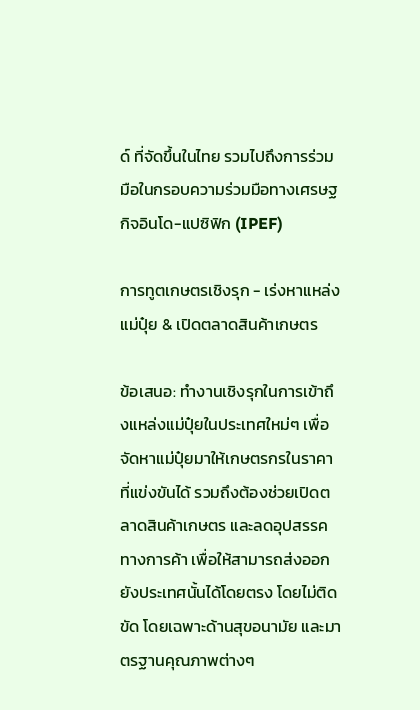ด์ ที่จัดขึ้นในไทย รวมไปถึงการร่วมมือในกรอบความร่วมมือทางเศรษฐกิจอินโด-แปซิฟิก (IPEF)

การทูตเกษตรเชิงรุก - เร่งหาแหล่งแม่ปุ๋ย & เปิดตลาดสินค้าเกษตร

ข้อเสนอ: ทำงานเชิงรุกในการเข้าถึงแหล่งแม่ปุ๋ยในประเทศใหม่ๆ เพื่อจัดหาแม่ปุ๋ยมาให้เกษตรกรในราคาที่แข่งขันได้ รวมถึงต้องช่วยเปิดตลาดสินค้าเกษตร และลดอุปสรรคทางการค้า เพื่อให้สามารถส่งออกยังประเทศนั้นได้โดยตรง โดยไม่ติดขัด โดยเฉพาะด้านสุขอนามัย และมาตรฐานคุณภาพต่างๆ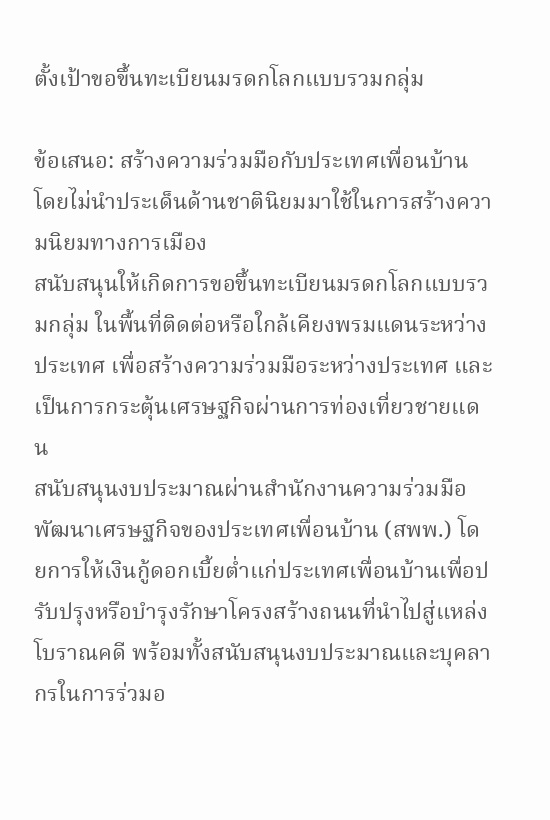ตั้งเป้าขอขึ้นทะเบียนมรดกโลกแบบรวมกลุ่ม

ข้อเสนอ: สร้างความร่วมมือกับประเทศเพื่อนบ้าน โดยไม่นำประเด็นด้านชาตินิยมมาใช้ในการสร้างความนิยมทางการเมือง
สนับสนุนให้เกิดการขอขึ้นทะเบียนมรดกโลกแบบรวมกลุ่ม ในพื้นที่ติดต่อหรือใกล้เคียงพรมแดนระหว่างประเทศ เพื่อสร้างความร่วมมือระหว่างประเทศ และเป็นการกระตุ้นเศรษฐกิจผ่านการท่องเที่ยวชายแดน
สนับสนุนงบประมาณผ่านสำนักงานความร่วมมือพัฒนาเศรษฐกิจของประเทศเพื่อนบ้าน (สพพ.) โดยการให้เงินกู้ดอกเบี้ยต่ำแก่ประเทศเพื่อนบ้านเพื่อปรับปรุงหรือบำรุงรักษาโครงสร้างถนนที่นำไปสู่แหล่งโบราณคดี พร้อมทั้งสนับสนุนงบประมาณและบุคลากรในการร่วมอ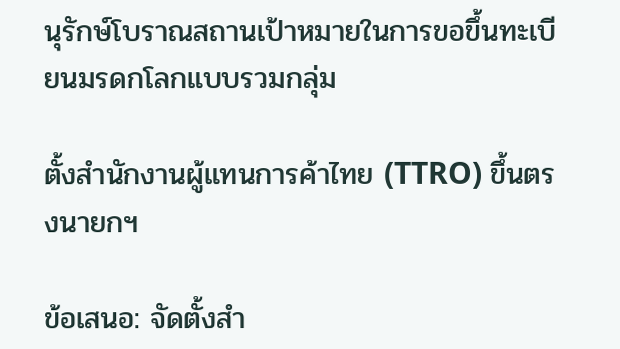นุรักษ์โบราณสถานเป้าหมายในการขอขึ้นทะเบียนมรดกโลกแบบรวมกลุ่ม

ตั้งสำนักงานผู้แทนการค้าไทย (TTRO) ขึ้นตรงนายกฯ

ข้อเสนอ: จัดตั้งสำ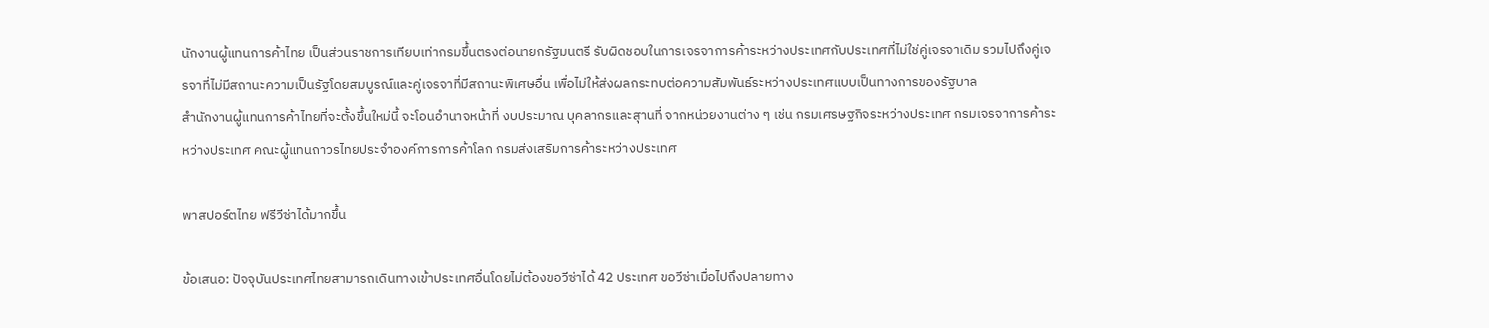นักงานผู้แทนการค้าไทย เป็นส่วนราชการเทียบเท่ากรมขึ้นตรงต่อนายกรัฐมนตรี รับผิดชอบในการเจรจาการค้าระหว่างประเทศกับประเทศที่ไม่ใช่คู่เจรจาเดิม รวมไปถึงคู่เจรจาที่ไม่มีสถานะความเป็นรัฐโดยสมบูรณ์และคู่เจรจาที่มีสถานะพิเศษอื่น เพื่อไม่ให้ส่งผลกระทบต่อความสัมพันธ์ระหว่างประเทศแบบเป็นทางการของรัฐบาล
สำนักงานผู้แทนการค้าไทยที่จะตั้งขึ้นใหม่นี้ จะโอนอำนาจหน้าที่ งบประมาณ บุคลากรและสุานที่ จากหน่วยงานต่าง ๆ เช่น กรมเศรษฐกิจระหว่างประเทศ กรมเจรจาการค้าระหว่างประเทศ คณะผู้แทนถาวรไทยประจำองค์การการค้าโลก กรมส่งเสริมการค้าระหว่างประเทศ

พาสปอร์ตไทย ฟรีวีซ่าได้มากขึ้น

ข้อเสนอ: ปัจจุบันประเทศไทยสามารถเดินทางเข้าประเทศอื่นโดยไม่ต้องขอวีซ่าได้ 42 ประเทศ ขอวีซ่าเมื่อไปถึงปลายทาง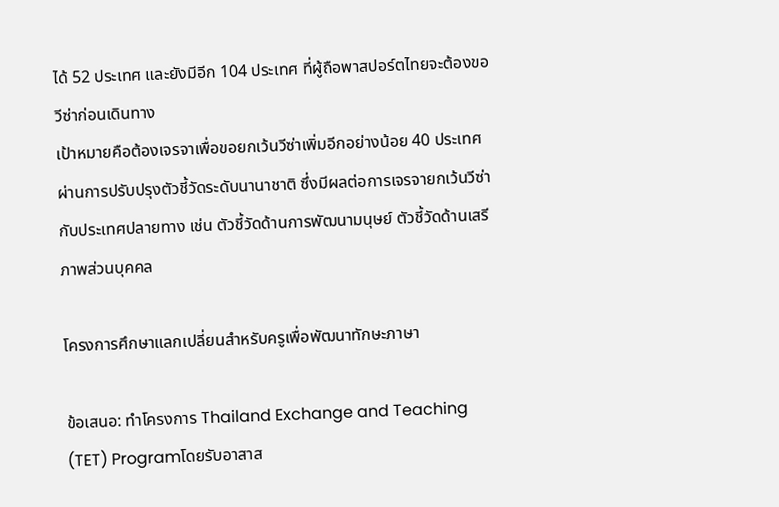ได้ 52 ประเทศ และยังมีอีก 104 ประเทศ ที่ผู้ถือพาสปอร์ตไทยจะต้องขอวีซ่าก่อนเดินทาง
เป้าหมายคือต้องเจรจาเพื่อขอยกเว้นวีซ่าเพิ่มอีกอย่างน้อย 40 ประเทศ ผ่านการปรับปรุงตัวชี้วัดระดับนานาชาติ ซึ่งมีผลต่อการเจรจายกเว้นวีซ่ากับประเทศปลายทาง เช่น ตัวชี้วัดด้านการพัฒนามนุษย์ ตัวชี้วัดด้านเสรีภาพส่วนบุคคล

โครงการศึกษาแลกเปลี่ยนสำหรับครูเพื่อพัฒนาทักษะภาษา

ข้อเสนอ: ทำโครงการ Thailand Exchange and Teaching (TET) Programโดยรับอาสาส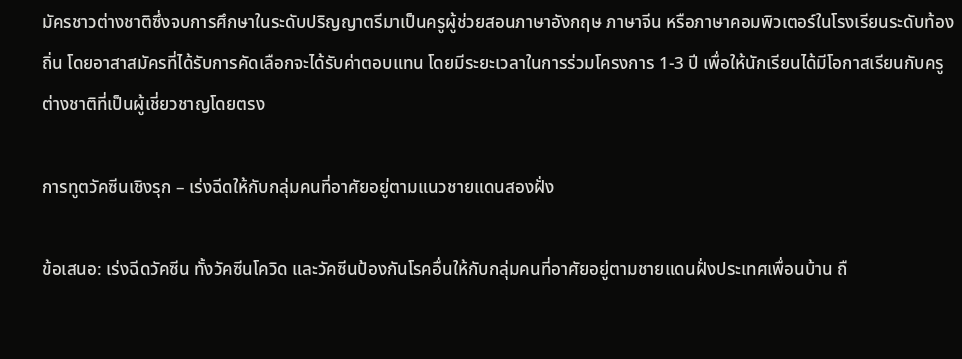มัครชาวต่างชาติซึ่งจบการศึกษาในระดับปริญญาตรีมาเป็นครูผู้ช่วยสอนภาษาอังกฤษ ภาษาจีน หรือภาษาคอมพิวเตอร์ในโรงเรียนระดับท้องถิ่น โดยอาสาสมัครที่ได้รับการคัดเลือกจะได้รับค่าตอบแทน โดยมีระยะเวลาในการร่วมโครงการ 1-3 ปี เพื่อให้นักเรียนได้มีโอกาสเรียนกับครูต่างชาติที่เป็นผู้เชี่ยวชาญโดยตรง

การทูตวัคซีนเชิงรุก – เร่งฉีดให้กับกลุ่มคนที่อาศัยอยู่ตามแนวชายแดนสองฝั่ง

ข้อเสนอ: เร่งฉีดวัคซีน ทั้งวัคซีนโควิด และวัคซีนป้องกันโรคอื่นให้กับกลุ่มคนที่อาศัยอยู่ตามชายแดนฝั่งประเทศเพื่อนบ้าน ถื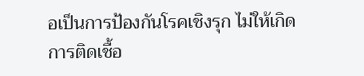อเป็นการป้องกันโรคเชิงรุก ไม่ให้เกิดการติดเชื้อ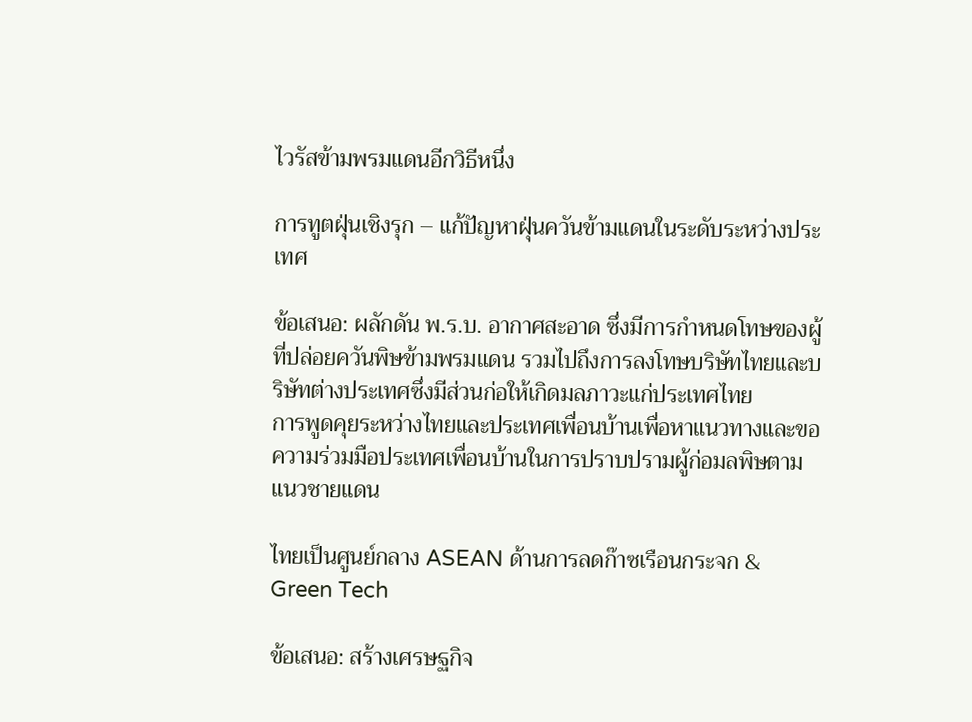ไวรัสข้ามพรมแดนอีกวิธีหนึ่ง

การทูตฝุ่นเชิงรุก – แก้ปัญหาฝุ่นควันข้ามแดนในระดับระหว่างประเทศ

ข้อเสนอ: ผลักดัน พ.ร.บ. อากาศสะอาด ซึ่งมีการกำหนดโทษของผู้ที่ปล่อยควันพิษข้ามพรมแดน รวมไปถึงการลงโทษบริษัทไทยและบริษัทต่างประเทศซึ่งมีส่วนก่อให้เกิดมลภาวะแก่ประเทศไทย
การพูดคุยระหว่างไทยและประเทศเพื่อนบ้านเพื่อหาแนวทางและขอความร่วมมือประเทศเพื่อนบ้านในการปราบปรามผู้ก่อมลพิษตามแนวชายแดน

ไทยเป็นศูนย์กลาง ASEAN ด้านการลดก๊าซเรือนกระจก & Green Tech

ข้อเสนอ: สร้างเศรษฐกิจ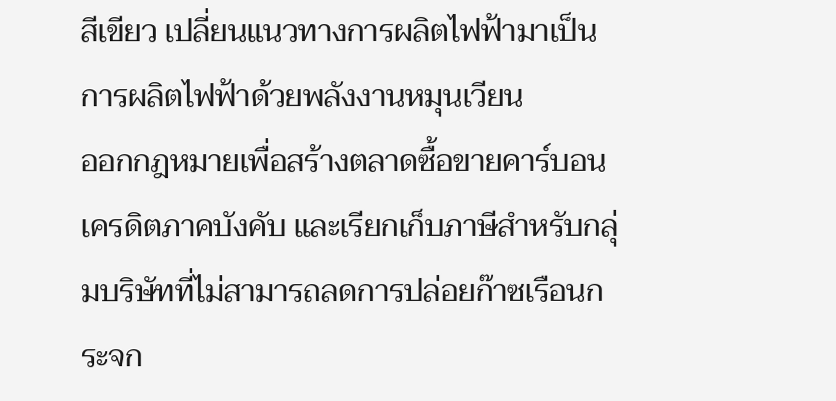สีเขียว เปลี่ยนแนวทางการผลิตไฟฟ้ามาเป็นการผลิตไฟฟ้าด้วยพลังงานหมุนเวียน
ออกกฎหมายเพื่อสร้างตลาดซื้อขายคาร์บอนเครดิตภาคบังคับ และเรียกเก็บภาษีสำหรับกลุ่มบริษัทที่ไม่สามารถลดการปล่อยก๊าซเรือนกระจก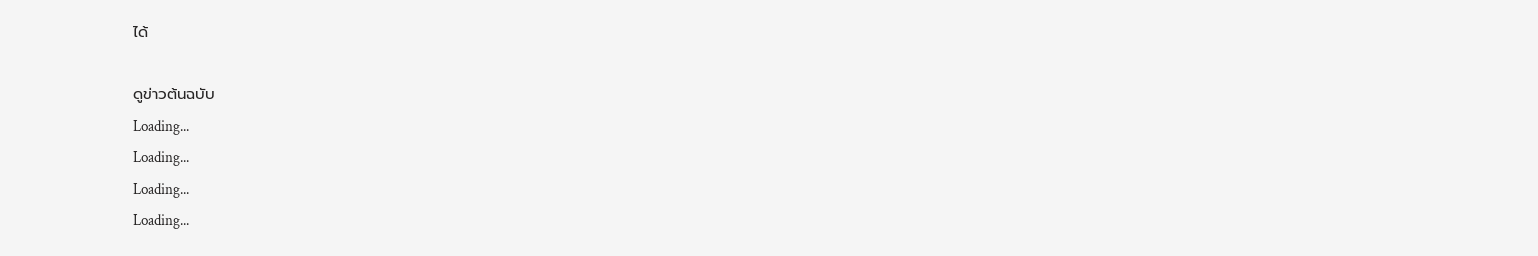ได้

ดูข่าวต้นฉบับ
Loading...
Loading...
Loading...
Loading...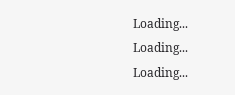Loading...
Loading...
Loading...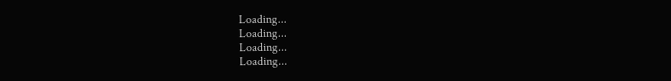Loading...
Loading...
Loading...
Loading...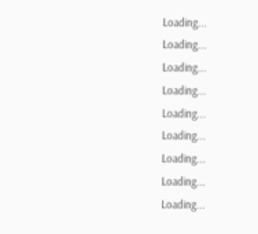Loading...
Loading...
Loading...
Loading...
Loading...
Loading...
Loading...
Loading...
Loading...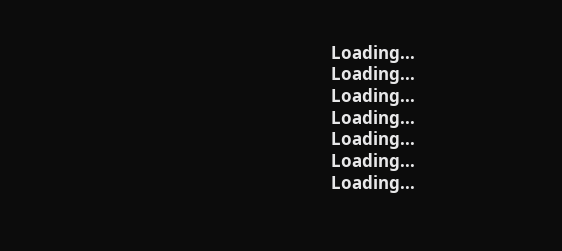Loading...
Loading...
Loading...
Loading...
Loading...
Loading...
Loading...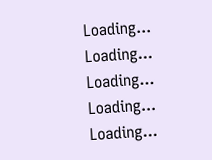Loading...
Loading...
Loading...
Loading...
Loading...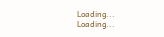Loading...
Loading...